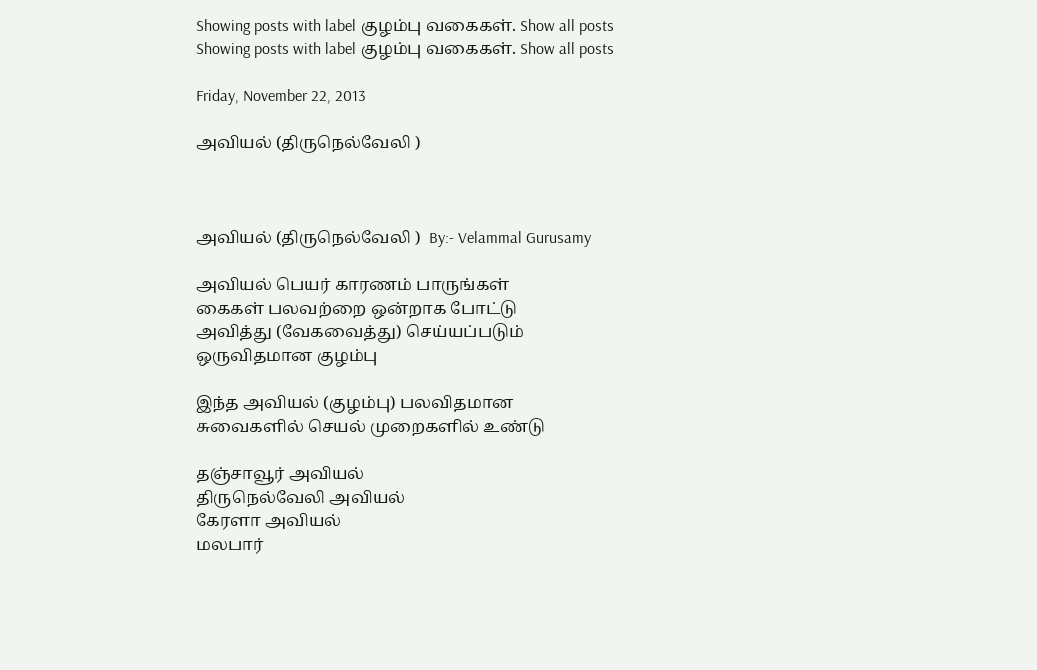Showing posts with label குழம்பு வகைகள். Show all posts
Showing posts with label குழம்பு வகைகள். Show all posts

Friday, November 22, 2013

அவியல் (திருநெல்வேலி )



அவியல் (திருநெல்வேலி )  By:- Velammal Gurusamy

அவியல் பெயர் காரணம் பாருங்கள்
கைகள் பலவற்றை ஒன்றாக போட்டு
அவித்து (வேகவைத்து) செய்யப்படும்
ஒருவிதமான குழம்பு

இந்த அவியல் (குழம்பு) பலவிதமான
சுவைகளில் செயல் முறைகளில் உண்டு

தஞ்சாவூர் அவியல்
திருநெல்வேலி அவியல்
கேரளா அவியல்
மலபார்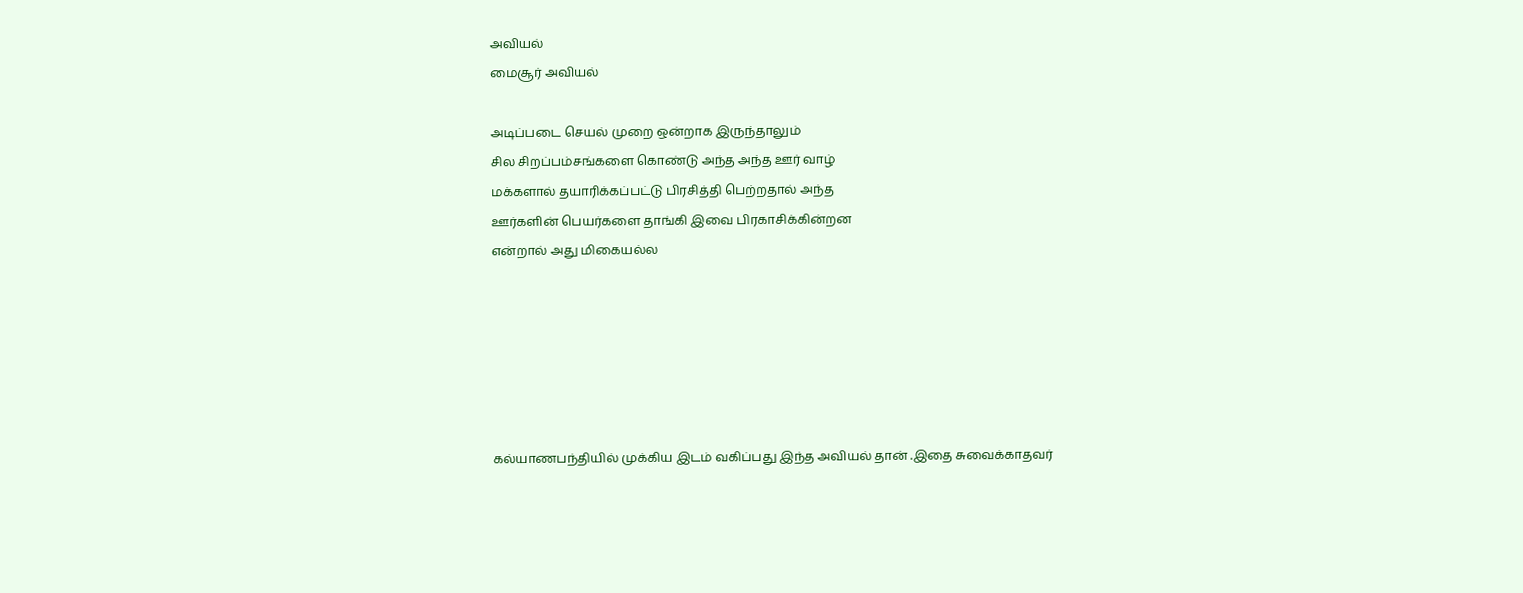அவியல்
மைசூர் அவியல்

அடிப்படை செயல் முறை ஒன்றாக இருந்தாலும்
சில சிறப்பம்சங்களை கொண்டு அந்த அந்த ஊர் வாழ்
மக்களால் தயாரிக்கப்பட்டு பிரசித்தி பெற்றதால் அந்த
ஊர்களின் பெயர்களை தாங்கி இவை பிரகாசிக்கின்றன
என்றால் அது மிகையல்ல






கல்யாணபந்தியில் முக்கிய இடம் வகிப்பது இந்த அவியல் தான் .இதை சுவைக்காதவர்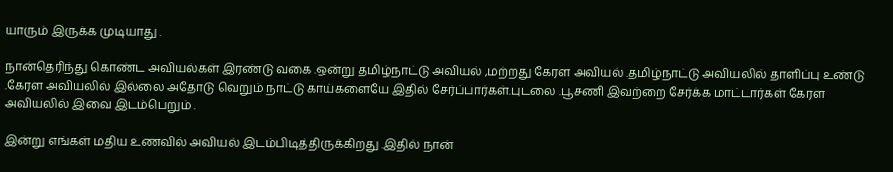யாரும் இருக்க முடியாது .

நான்தெரிந்து கொண்ட அவியல்கள் இரண்டு வகை .ஒன்று தமிழ்நாட்டு அவியல் ,மற்றது கேரள அவியல் .தமிழ்நாட்டு அவியலில் தாளிப்பு உண்டு .கேரள அவியலில் இல்லை அதோடு வெறும் நாட்டு காய்களையே இதில் சேர்ப்பார்கள்.புடலை .பூசணி இவற்றை சேர்க்க மாட்டார்கள் கேரள அவியலில் இவை இடம்பெறும் .

இன்று எங்கள் மதிய உணவில் அவியல் இடம்பிடித்திருக்கிறது .இதில் நான்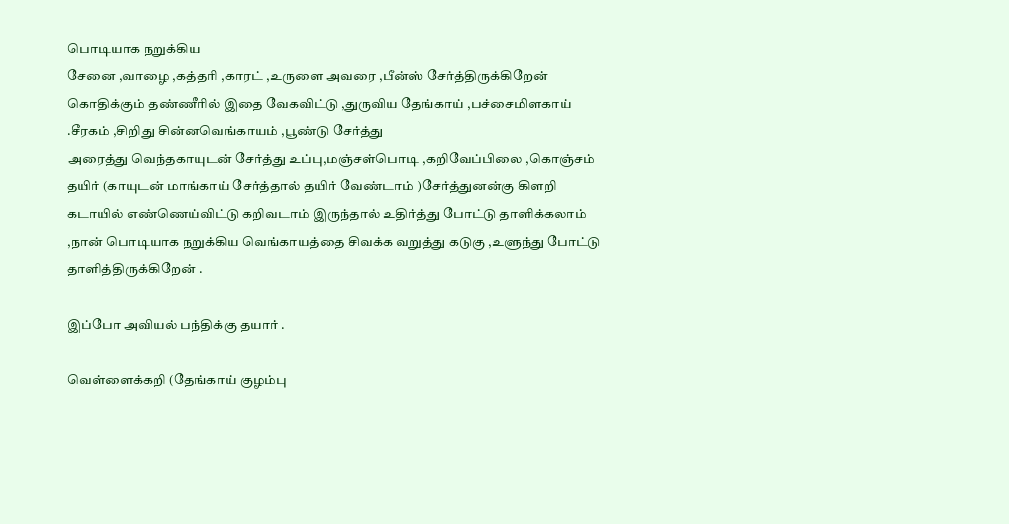பொடியாக நறுக்கிய
சேனை ,வாழை ,கத்தரி ,காரட் ,உருளை அவரை ,பீன்ஸ் சேர்த்திருக்கிறேன் கொதிக்கும் தண்ணீரில் இதை வேகவிட்டு ,துருவிய தேங்காய் ,பச்சைமிளகாய் .சீரகம் ,சிறிது சின்னவெங்காயம் ,பூண்டு சேர்த்து
அரைத்து வெந்தகாயுடன் சேர்த்து உப்பு,மஞ்சள்பொடி ,கறிவேப்பிலை ,கொஞ்சம் தயிர் (காயுடன் மாங்காய் சேர்த்தால் தயிர் வேண்டாம் )சேர்த்துனன்கு கிளறி கடாயில் எண்ணெய்விட்டு கறிவடாம் இருந்தால் உதிர்த்து போட்டு தாளிக்கலாம் ,நான் பொடியாக நறுக்கிய வெங்காயத்தை சிவக்க வறுத்து கடுகு ,உளுந்து போட்டு தாளித்திருக்கிறேன் .

இப்போ அவியல் பந்திக்கு தயார் .

வெள்ளைக்கறி (தேங்காய் குழம்பு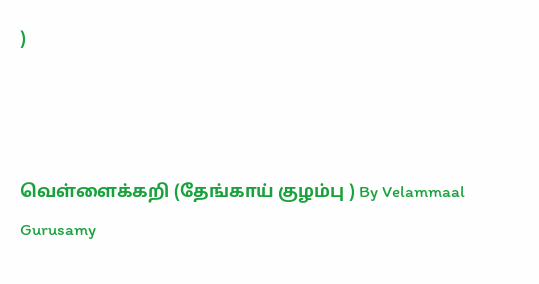)



வெள்ளைக்கறி (தேங்காய் குழம்பு ) By Velammaal Gurusamy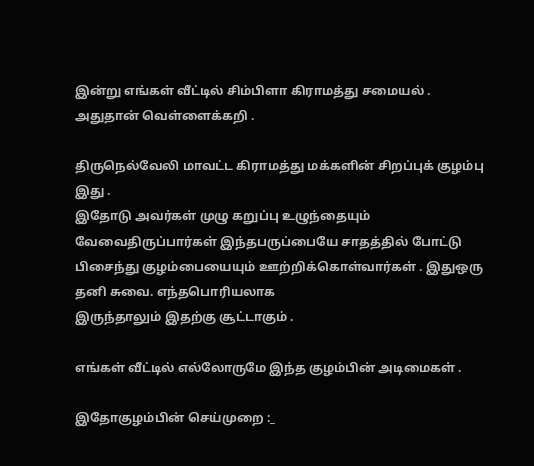இன்று எங்கள் வீட்டில் சிம்பிளா கிராமத்து சமையல் .
அதுதான் வெள்ளைக்கறி .

திருநெல்வேலி மாவட்ட கிராமத்து மக்களின் சிறப்புக் குழம்பு இது .
இதோடு அவர்கள் முழு கறுப்பு உழுந்தையும் வேவைதிருப்பார்கள் இந்தபருப்பையே சாதத்தில் போட்டு பிசைந்து குழம்பையையும் ஊற்றிக்கொள்வார்கள் . இதுஒரு தனி சுவை. எந்தபொரியலாக
இருந்தாலும் இதற்கு சூட்டாகும் .

எங்கள் வீட்டில் எல்லோருமே இந்த குழம்பின் அடிமைகள் .

இதோகுழம்பின் செய்முறை :_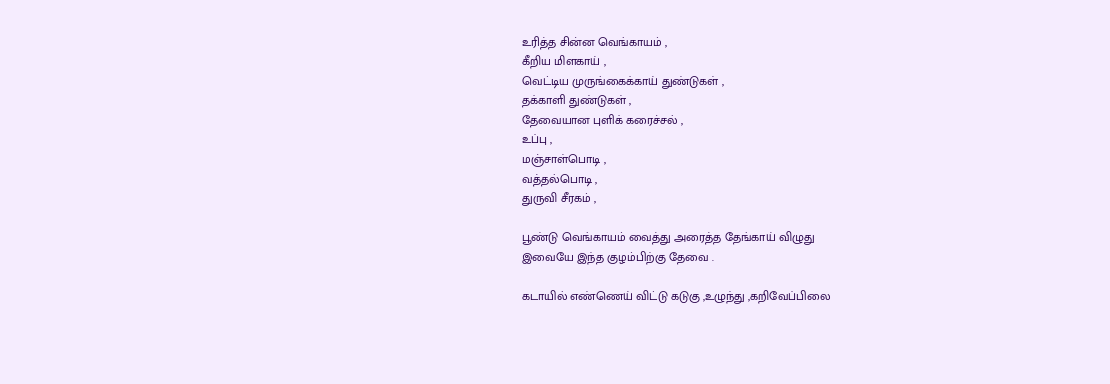உரித்த சின்ன வெங்காயம் ,
கீறிய மிளகாய் ,
வெட்டிய முருங்கைக்காய் துண்டுகள் ,
தக்காளி துண்டுகள் ,
தேவையான புளிக் கரைச்சல் ,
உப்பு ,
மஞ்சாள்பொடி ,
வத்தல்பொடி ,
துருவி சீரகம் ,

பூண்டு வெங்காயம் வைத்து அரைத்த தேங்காய் விழுது
இவையே இந்த குழம்பிற்கு தேவை .

கடாயில் எண்ணெய் விட்டு கடுகு ,உழுந்து ,கறிவேப்பிலை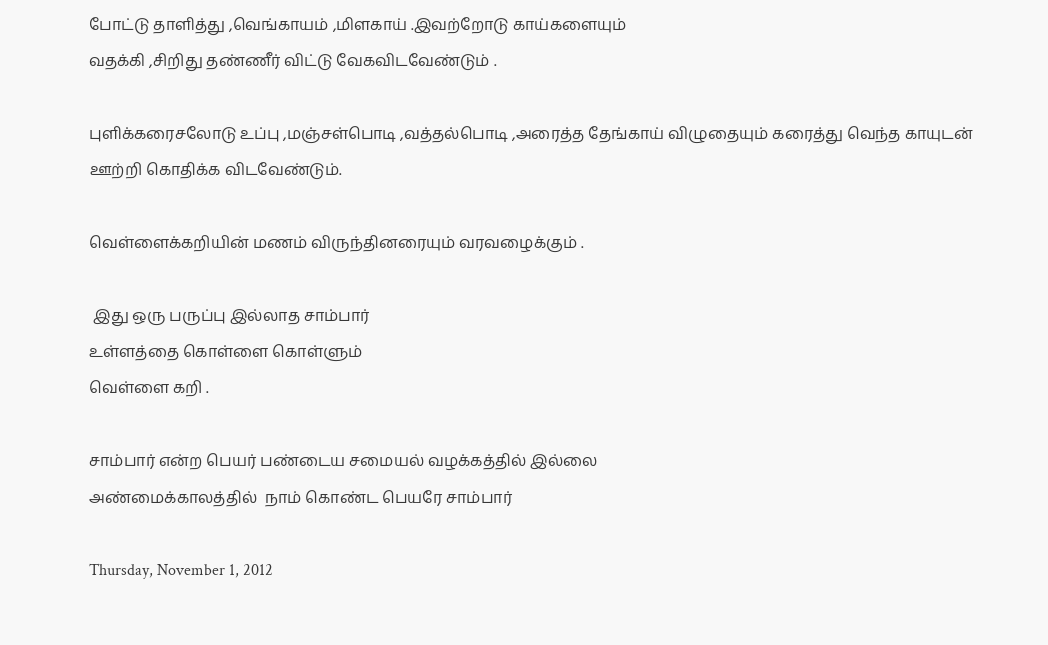போட்டு தாளித்து ,வெங்காயம் ,மிளகாய் .இவற்றோடு காய்களையும்
வதக்கி ,சிறிது தண்ணீர் விட்டு வேகவிடவேண்டும் .

புளிக்கரைசலோடு உப்பு ,மஞ்சள்பொடி ,வத்தல்பொடி ,அரைத்த தேங்காய் விழுதையும் கரைத்து வெந்த காயுடன் ஊற்றி கொதிக்க விடவேண்டும்.

வெள்ளைக்கறியின் மணம் விருந்தினரையும் வரவழைக்கும் .

 இது ஒரு பருப்பு இல்லாத சாம்பார்
உள்ளத்தை கொள்ளை கொள்ளும்
வெள்ளை கறி .

சாம்பார் என்ற பெயர் பண்டைய சமையல் வழக்கத்தில் இல்லை
அண்மைக்காலத்தில்  நாம் கொண்ட பெயரே சாம்பார்

Thursday, November 1, 2012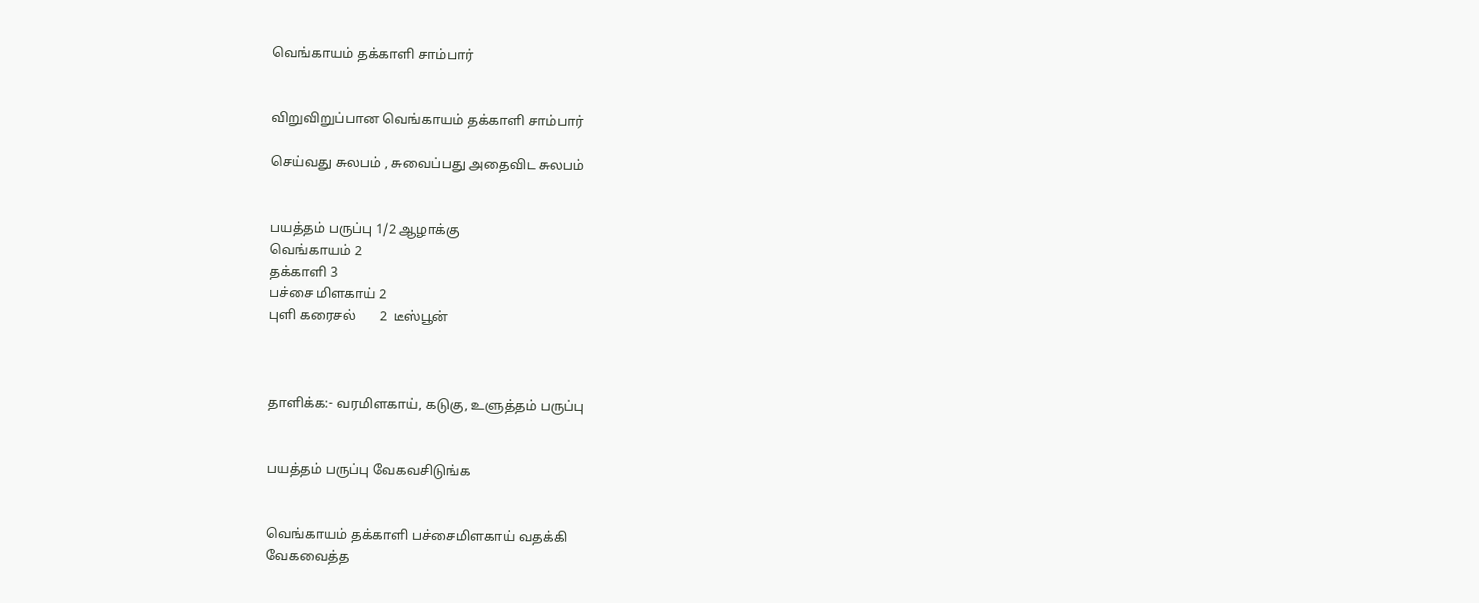வெங்காயம் தக்காளி சாம்பார்


விறுவிறுப்பான வெங்காயம் தக்காளி சாம்பார்

செய்வது சுலபம் , சுவைப்பது அதைவிட சுலபம்


பயத்தம் பருப்பு 1/2 ஆழாக்கு
வெங்காயம் 2
தக்காளி 3
பச்சை மிளகாய் 2
புளி கரைசல்       2  டீஸ்பூன்



தாளிக்க:- வரமிளகாய், கடுகு, உளுத்தம் பருப்பு


பயத்தம் பருப்பு வேகவசிடுங்க


வெங்காயம் தக்காளி பச்சைமிளகாய் வதக்கி
வேகவைத்த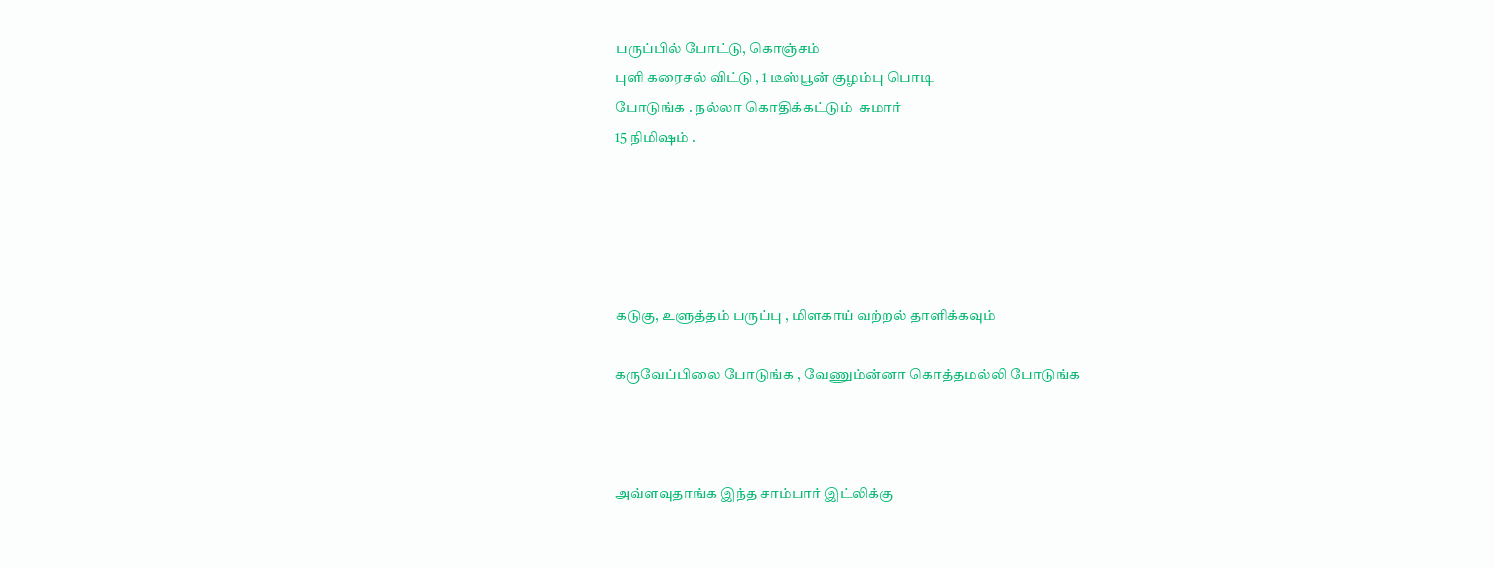பருப்பில் போட்டு, கொஞ்சம்
புளி கரைசல் விட்டு , 1 டீஸ்பூன் குழம்பு பொடி
போடுங்க . நல்லா கொதிக்கட்டும்  சுமார்
15 நிமிஷம் .





கடுகு, உளுத்தம் பருப்பு , மிளகாய் வற்றல் தாளிக்கவும்

கருவேப்பிலை போடுங்க , வேணும்ன்னா கொத்தமல்லி போடுங்க



அவ்ளவுதாங்க இந்த சாம்பார் இட்லிக்கு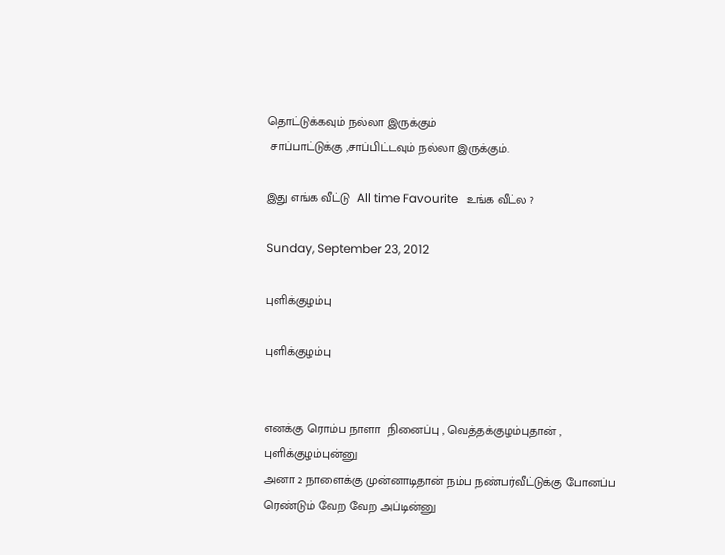தொட்டுக்கவும் நல்லா இருக்கும்
 சாப்பாட்டுக்கு ,சாப்பிட்டவும் நல்லா இருக்கும்.

இது எங்க வீட்டு  All time Favourite   உங்க வீட்ல ?

Sunday, September 23, 2012

புளிக்குழம்பு

புளிக்குழம்பு


எனக்கு ரொம்ப நாளா  நினைப்பு , வெத்தக்குழம்புதான் , புளிக்குழம்புன்னு
அனா 2 நாளைக்கு முன்னாடிதான் நம்ப நண்பர்வீட்டுக்கு போனப்ப
ரெண்டும் வேற வேற அப்டின்னு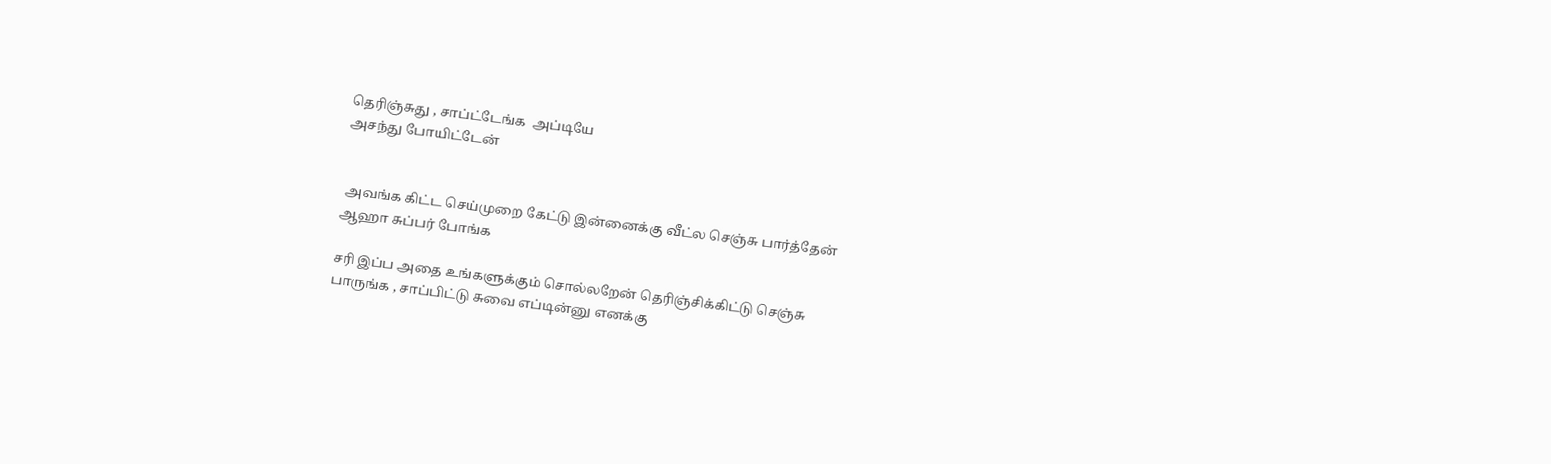தெரிஞ்சுது , சாப்ட்டேங்க  அப்டியே
அசந்து போயிட்டேன்


 அவங்க கிட்ட செய்முறை கேட்டு இன்னைக்கு வீட்ல செஞ்சு பார்த்தேன்
ஆஹா சுப்பர் போங்க

சரி இப்ப அதை உங்களுக்கும் சொல்லறேன் தெரிஞ்சிக்கிட்டு செஞ்சு
பாருங்க , சாப்பிட்டு சுவை எப்டின்னு எனக்கு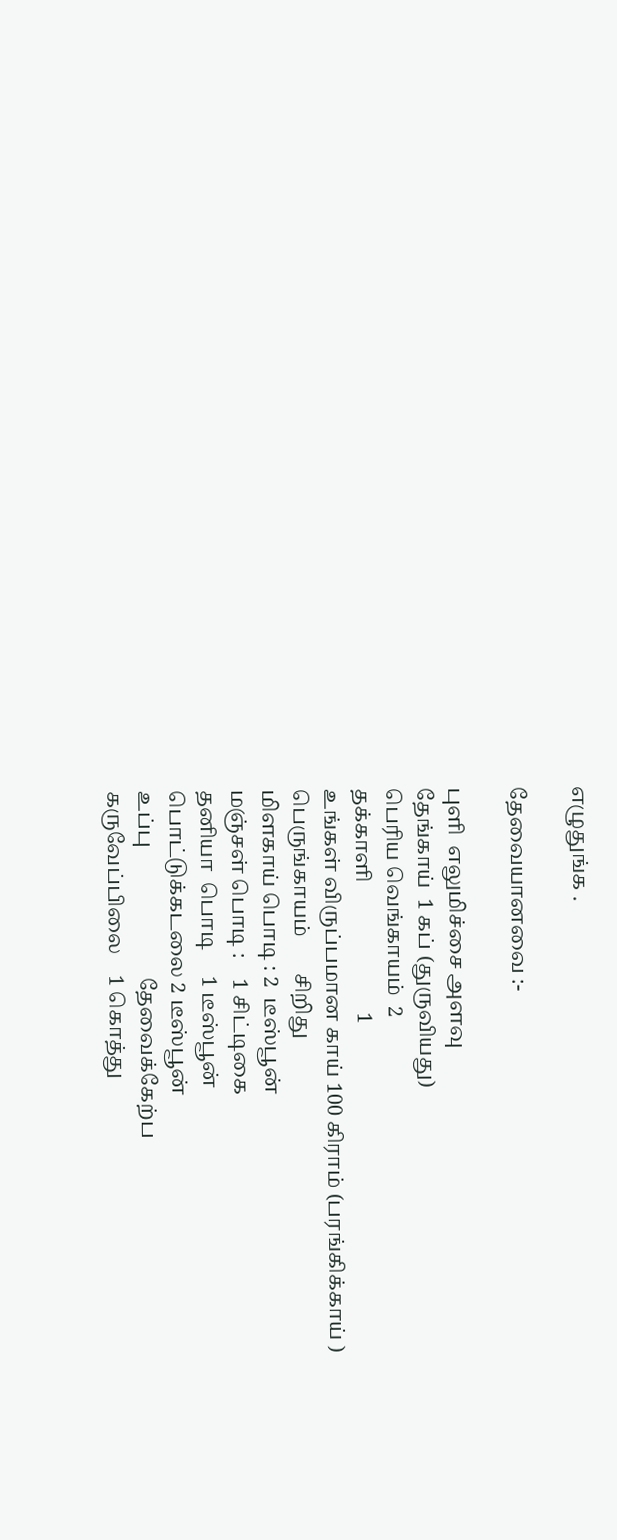எழுதுங்க .

தேவையானவை :-

புளி  எலுமிச்சை அளவு
தேங்காய்  1 கப் (துருவியது)
பெரிய வெங்காயம்  2
தக்காளி                         1
உங்கள் விருப்பமான காய் 100 கிராம் (பரங்கிக்காய் )
பெருங்காயம்       சிறிது
மிளகாய் பொடி : 2  டீஸ்பூன்
மஞ்சள் பொடி :    1 சிட்டிகை
தனியா  பொடி     1 டீஸ்பூன்
பொட்டுக்கடலை 2 டீஸ்பூன்
உப்பு                         தேவைக்கேற்ப
கருவேப்பிலை    1 கொத்து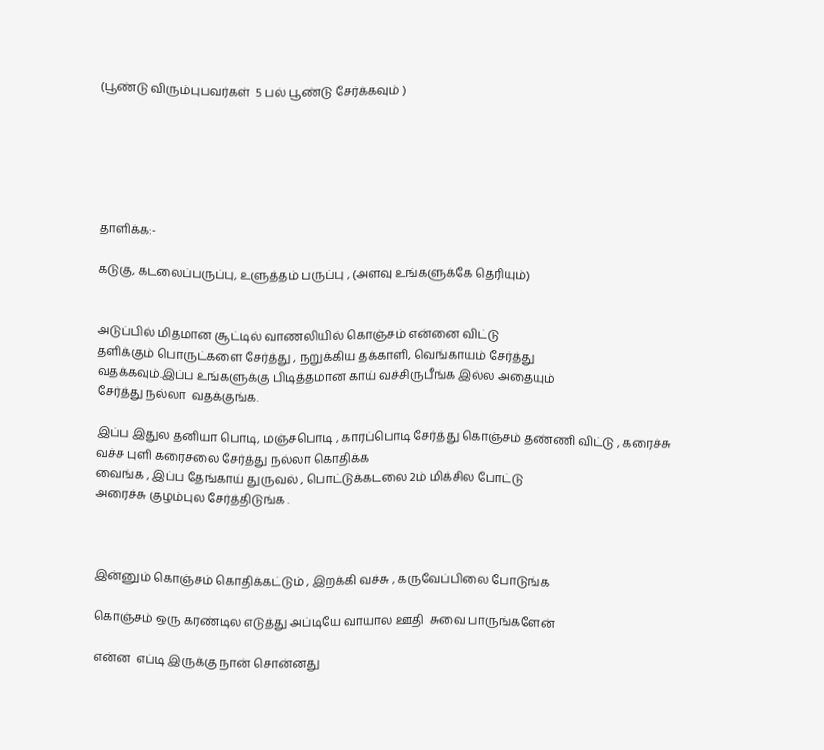(பூண்டு விரும்புபவர்கள்  5 பல் பூண்டு சேர்க்கவும் )






தாளிக்க:-

கடுகு, கடலைப்பருப்பு, உளுத்தம் பருப்பு , (அளவு உங்களுக்கே தெரியும்)


அடுப்பில் மிதமான சூட்டில் வாணலியில் கொஞ்சம் என்னை விட்டு
தளிக்கும் பொருட்களை சேர்த்து , நறுக்கிய தக்காளி, வெங்காயம் சேர்த்து
வதக்கவும்.இப்ப உங்களுக்கு பிடித்தமான காய் வச்சிருபீங்க இல்ல அதையும்
சேர்த்து நல்லா  வதக்குங்க.

இப்ப இதுல தனியா பொடி, மஞ்சபொடி , காரப்பொடி சேர்த்து கொஞ்சம் தண்ணி விட்டு , கரைச்சு வச்ச புளி கரைசலை சேர்த்து நல்லா கொதிக்க
வைங்க , இப்ப தேங்காய் துருவல் , பொட்டுக்கடலை 2ம் மிக்சில போட்டு
அரைச்சு குழம்புல சேர்த்திடுங்க .



இன்னும் கொஞ்சம் கொதிக்கட்டும் , இறக்கி வச்சு , கருவேப்பிலை போடுங்க

கொஞ்சம் ஒரு கரண்டில எடுத்து அப்டியே வாயால ஊதி  சுவை பாருங்களேன்

என்ன  எப்டி இருக்கு நான் சொன்னது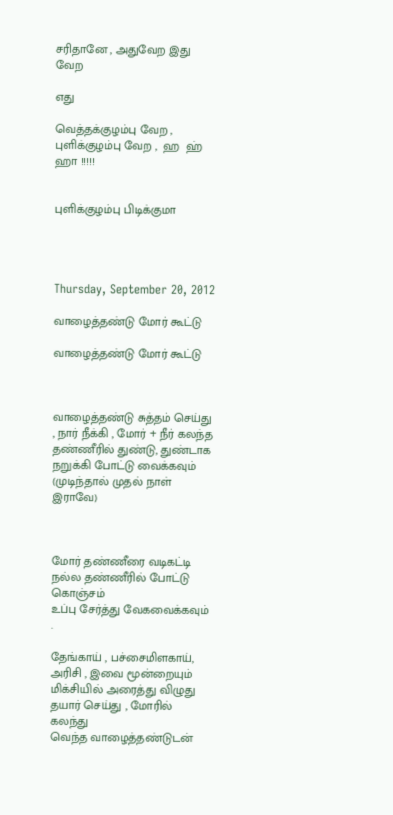சரிதானே , அதுவேற இது வேற

எது

வெத்தக்குழம்பு வேற , புளிக்குழம்பு வேற ,  ஹ  ஹ்  ஹா !!!!!


புளிக்குழம்பு பிடிக்குமா




Thursday, September 20, 2012

வாழைத்தண்டு மோர் கூட்டு

வாழைத்தண்டு மோர் கூட்டு



வாழைத்தண்டு சுத்தம் செய்து , நார் நீக்கி , மோர் + நீர் கலந்த
தண்ணீரில் துண்டு, துண்டாக நறுக்கி போட்டு வைக்கவும்
(முடிந்தால் முதல் நாள் இராவே)



மோர் தண்ணீரை வடிகட்டி நல்ல தண்ணீரில் போட்டு கொஞ்சம்
உப்பு சேர்த்து வேகவைக்கவும் .

தேங்காய் , பச்சைமிளகாய், அரிசி , இவை மூன்றையும்
மிக்சியில் அரைத்து விழுது தயார் செய்து , மோரில் கலந்து
வெந்த வாழைத்தண்டுடன்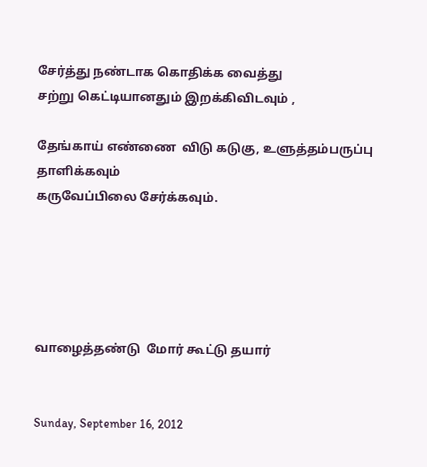சேர்த்து நண்டாக கொதிக்க வைத்து
சற்று கெட்டியானதும் இறக்கிவிடவும் ,

தேங்காய் எண்ணை  விடு கடுகு, உளுத்தம்பருப்பு தாளிக்கவும்
கருவேப்பிலை சேர்க்கவும்.





வாழைத்தண்டு  மோர் கூட்டு தயார்


Sunday, September 16, 2012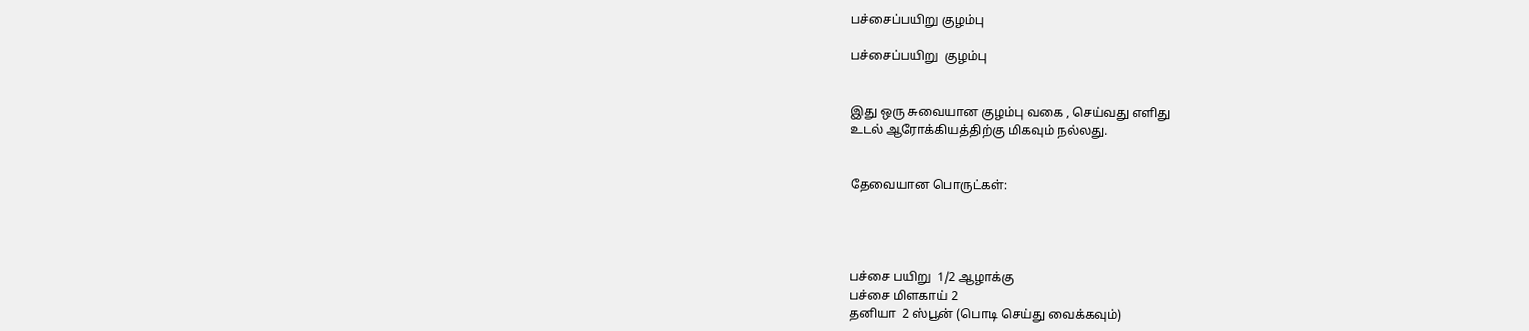பச்சைப்பயிறு குழம்பு

பச்சைப்பயிறு  குழம்பு


இது ஒரு சுவையான குழம்பு வகை , செய்வது எளிது
உடல் ஆரோக்கியத்திற்கு மிகவும் நல்லது.


தேவையான பொருட்கள்:




பச்சை பயிறு  1/2 ஆழாக்கு
பச்சை மிளகாய் 2
தனியா  2 ஸ்பூன் (பொடி செய்து வைக்கவும்)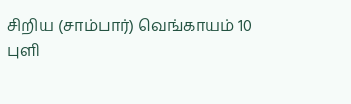சிறிய (சாம்பார்) வெங்காயம் 10
புளி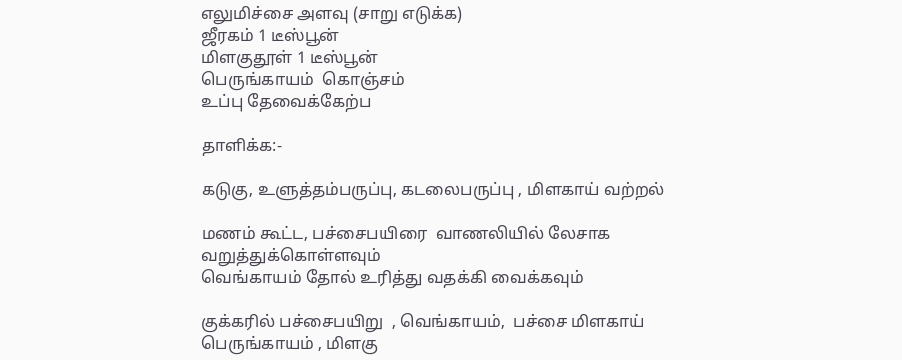எலுமிச்சை அளவு (சாறு எடுக்க)
ஜீரகம் 1 டீஸ்பூன்
மிளகுதூள் 1 டீஸ்பூன்
பெருங்காயம்  கொஞ்சம்
உப்பு தேவைக்கேற்ப

தாளிக்க:-

கடுகு, உளுத்தம்பருப்பு, கடலைபருப்பு , மிளகாய் வற்றல்

மணம் கூட்ட, பச்சைபயிரை  வாணலியில் லேசாக வறுத்துக்கொள்ளவும்
வெங்காயம் தோல் உரித்து வதக்கி வைக்கவும்

குக்கரில் பச்சைபயிறு  , வெங்காயம்,  பச்சை மிளகாய்
பெருங்காயம் , மிளகு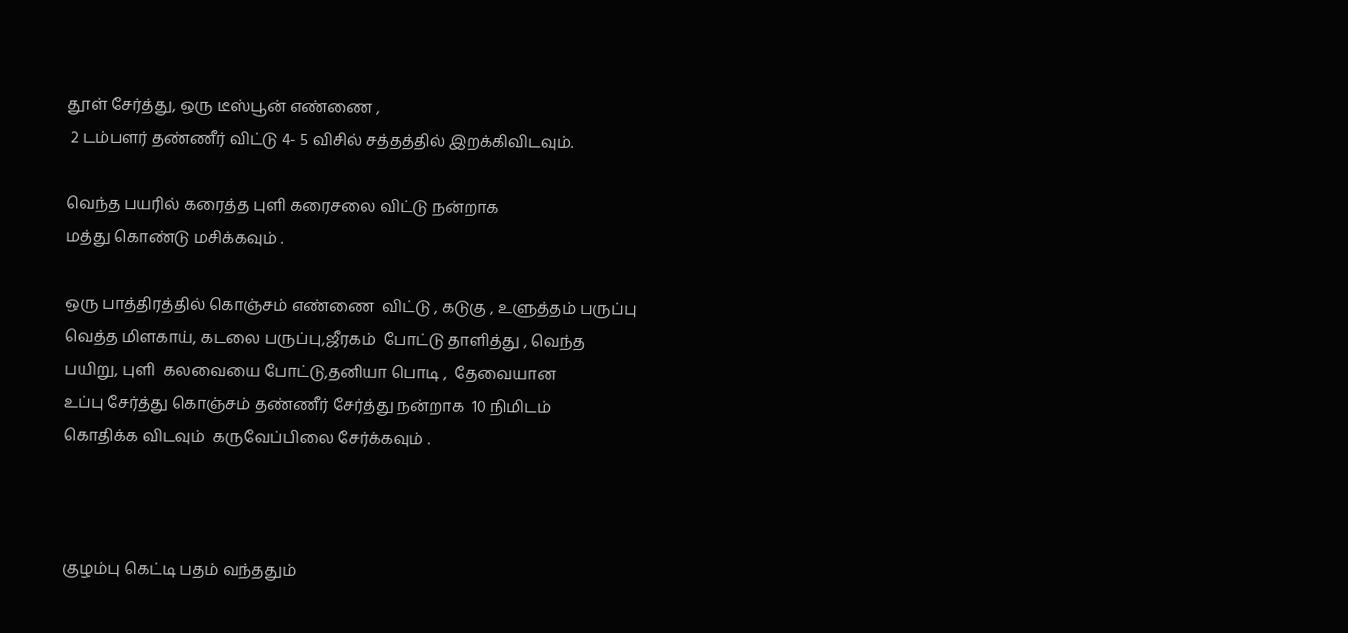தூள் சேர்த்து, ஒரு டீஸ்பூன் எண்ணை ,
 2 டம்பளர் தண்ணீர் விட்டு 4- 5 விசில் சத்தத்தில் இறக்கிவிடவும்.

வெந்த பயரில் கரைத்த புளி கரைசலை விட்டு நன்றாக
மத்து கொண்டு மசிக்கவும் .

ஒரு பாத்திரத்தில் கொஞ்சம் எண்ணை  விட்டு , கடுகு , உளுத்தம் பருப்பு
வெத்த மிளகாய், கடலை பருப்பு,ஜீரகம்  போட்டு தாளித்து , வெந்த
பயிறு, புளி  கலவையை போட்டு,தனியா பொடி ,  தேவையான
உப்பு சேர்த்து கொஞ்சம் தண்ணீர் சேர்த்து நன்றாக  10 நிமிடம்
கொதிக்க விடவும்  கருவேப்பிலை சேர்க்கவும் .



குழம்பு கெட்டி பதம் வந்ததும்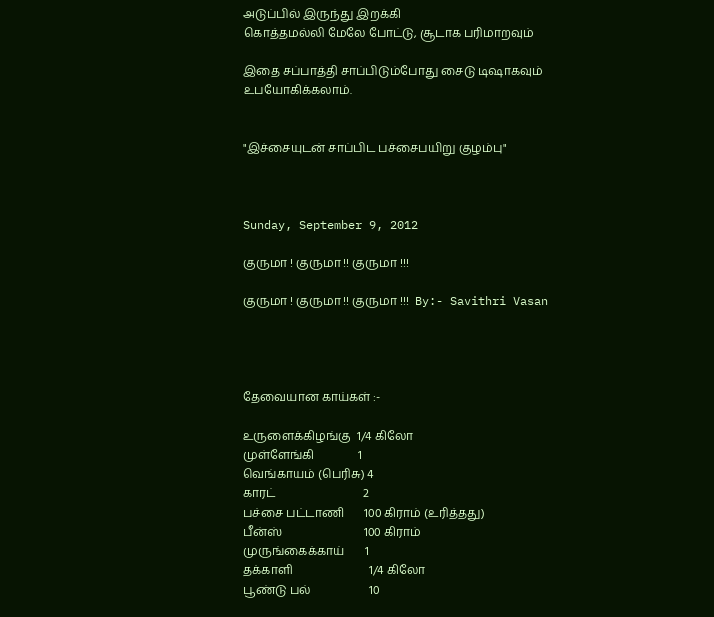அடுப்பில் இருந்து இறக்கி
கொத்தமல்லி மேலே போட்டு, சூடாக பரிமாறவும்

இதை சப்பாத்தி சாப்பிடும்போது சைடு டிஷாகவும்
உபயோகிக்கலாம்.


"இச்சையுடன் சாப்பிட பச்சைபயிறு குழம்பு"



Sunday, September 9, 2012

குருமா ! குருமா !! குருமா !!!

குருமா ! குருமா !! குருமா !!!  By:- Savithri Vasan




தேவையான காய்கள் :-

உருளைக்கிழங்கு  1/4 கிலோ
முள்ளேங்கி               1
வெங்காயம் (பெரிசு) 4
காரட்                              2
பச்சை பட்டாணி       100 கிராம் (உரித்தது)
பீன்ஸ்                            100 கிராம்
முருங்கைக்காய்       1
தக்காளி                          1/4 கிலோ
பூண்டு பல்                    10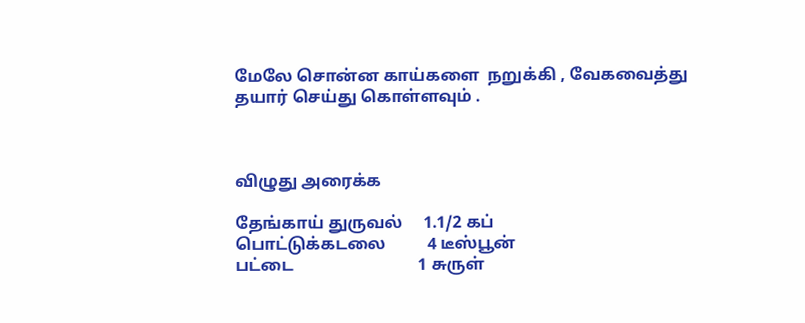மேலே சொன்ன காய்களை  நறுக்கி , வேகவைத்து
தயார் செய்து கொள்ளவும் .



விழுது அரைக்க

தேங்காய் துருவல்     1.1/2 கப்
பொட்டுக்கடலை          4 டீஸ்பூன்
பட்டை                              1 சுருள்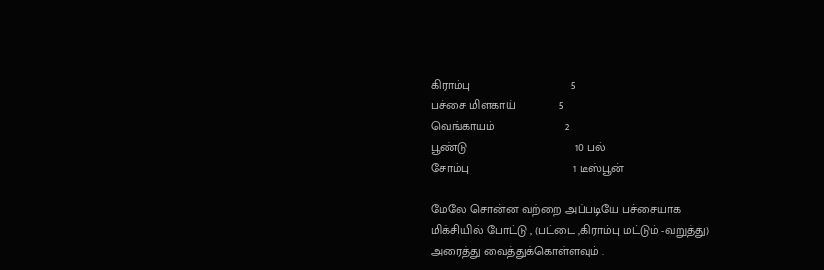கிராம்பு                              5
பச்சை மிளகாய்             5
வெங்காயம்                     2
பூண்டு                                10 பல்
சோம்பு                               1 டீஸ்பூன்

மேலே சொன்ன வற்றை அப்படியே பச்சையாக
மிக்சியில் போட்டு , (பட்டை ,கிராம்பு மட்டும் -வறுத்து)
அரைத்து வைத்துக்கொள்ளவும் .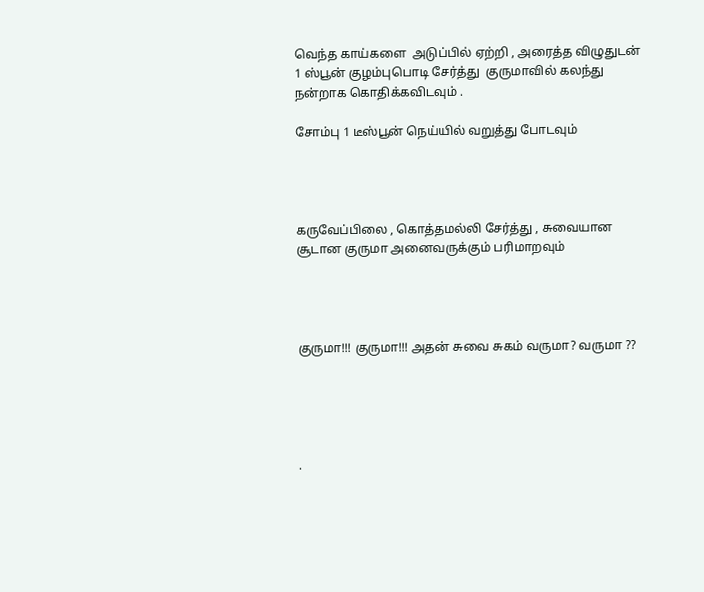வெந்த காய்களை  அடுப்பில் ஏற்றி , அரைத்த விழுதுடன்
1 ஸ்பூன் குழம்புபொடி சேர்த்து  குருமாவில் கலந்து
நன்றாக கொதிக்கவிடவும் .

சோம்பு 1 டீஸ்பூன் நெய்யில் வறுத்து போடவும்




கருவேப்பிலை , கொத்தமல்லி சேர்த்து , சுவையான
சூடான குருமா அனைவருக்கும் பரிமாறவும்




குருமா!!! குருமா!!! அதன் சுவை சுகம் வருமா? வருமா ??





.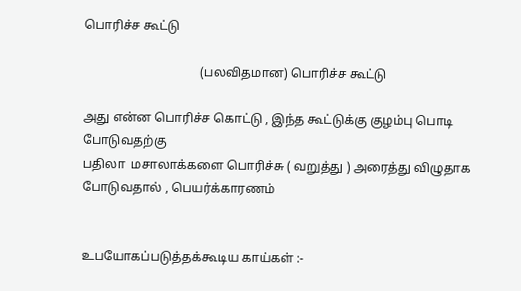பொரிச்ச கூட்டு

                                     (பலவிதமான) பொரிச்ச கூட்டு

அது என்ன பொரிச்ச கொட்டு , இந்த கூட்டுக்கு குழம்பு பொடி போடுவதற்கு
பதிலா  மசாலாக்களை பொரிச்சு ( வறுத்து ) அரைத்து விழுதாக
போடுவதால் , பெயர்க்காரணம்


உபயோகப்படுத்தக்கூடிய காய்கள் :-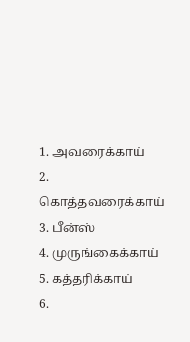1. அவரைக்காய்
2. கொத்தவரைக்காய்
3. பீன்ஸ்
4. முருங்கைக்காய்
5. கத்தரிக்காய்
6.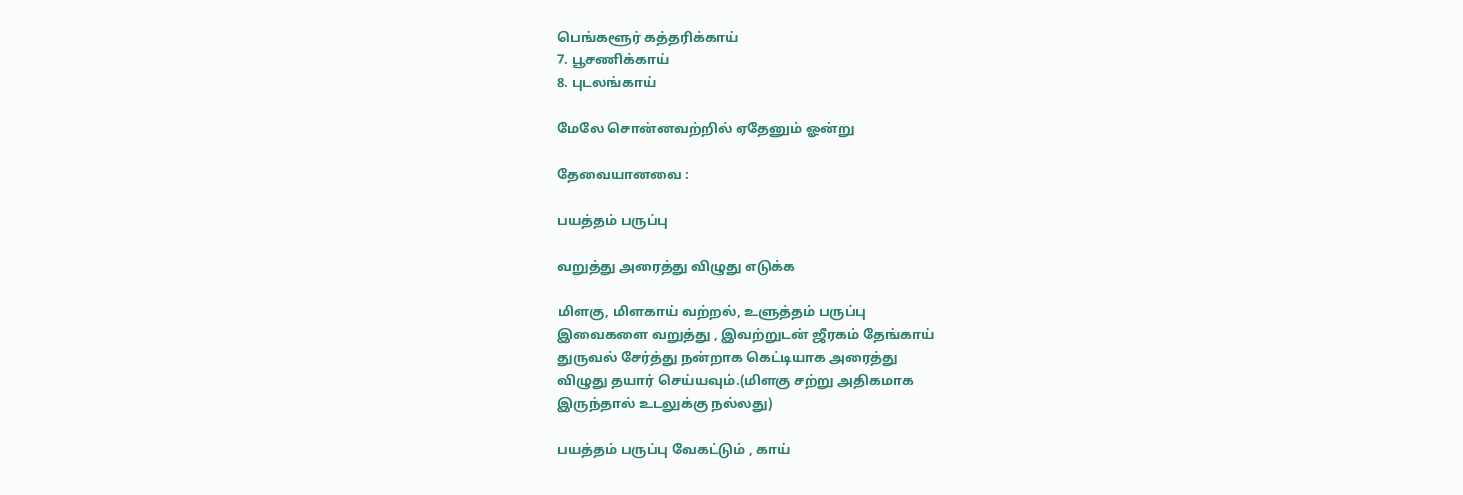பெங்களூர் கத்தரிக்காய்
7. பூசணிக்காய்
8. புடலங்காய்

மேலே சொன்னவற்றில் ஏதேனும் ஓன்று

தேவையானவை :

பயத்தம் பருப்பு

வறுத்து அரைத்து விழுது எடுக்க

மிளகு, மிளகாய் வற்றல், உளுத்தம் பருப்பு
இவைகளை வறுத்து , இவற்றுடன் ஜீரகம் தேங்காய்
துருவல் சேர்த்து நன்றாக கெட்டியாக அரைத்து
விழுது தயார் செய்யவும்.(மிளகு சற்று அதிகமாக
இருந்தால் உடலுக்கு நல்லது)

பயத்தம் பருப்பு வேகட்டும் , காய்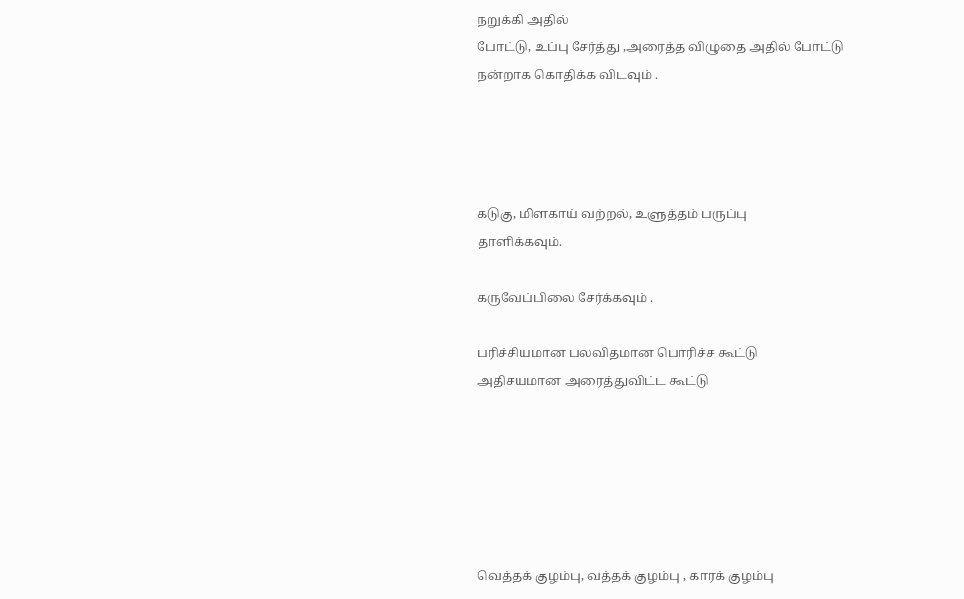நறுக்கி அதில்
போட்டு, உப்பு சேர்த்து ,அரைத்த விழுதை அதில் போட்டு
நன்றாக கொதிக்க விடவும் .




கடுகு, மிளகாய் வற்றல், உளுத்தம் பருப்பு
தாளிக்கவும்.

கருவேப்பிலை சேர்க்கவும் .

பரிச்சியமான பலவிதமான பொரிச்ச கூட்டு
அதிசயமான அரைத்துவிட்ட கூட்டு






வெத்தக் குழம்பு, வத்தக் குழம்பு , காரக் குழம்பு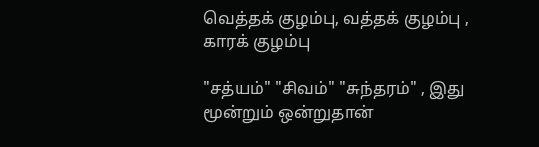வெத்தக் குழம்பு, வத்தக் குழம்பு , காரக் குழம்பு

"சத்யம்" "சிவம்" "சுந்தரம்" , இது மூன்றும் ஒன்றுதான்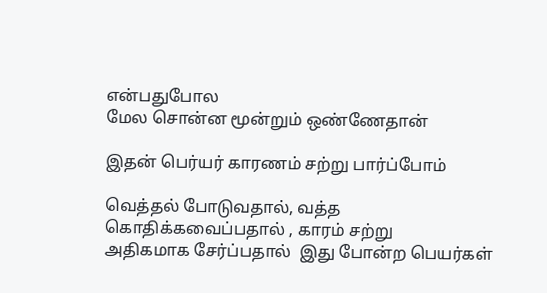என்பதுபோல
மேல சொன்ன மூன்றும் ஒண்ணேதான்

இதன் பெர்யர் காரணம் சற்று பார்ப்போம்

வெத்தல் போடுவதால், வத்த கொதிக்கவைப்பதால் , காரம் சற்று
அதிகமாக சேர்ப்பதால்  இது போன்ற பெயர்கள்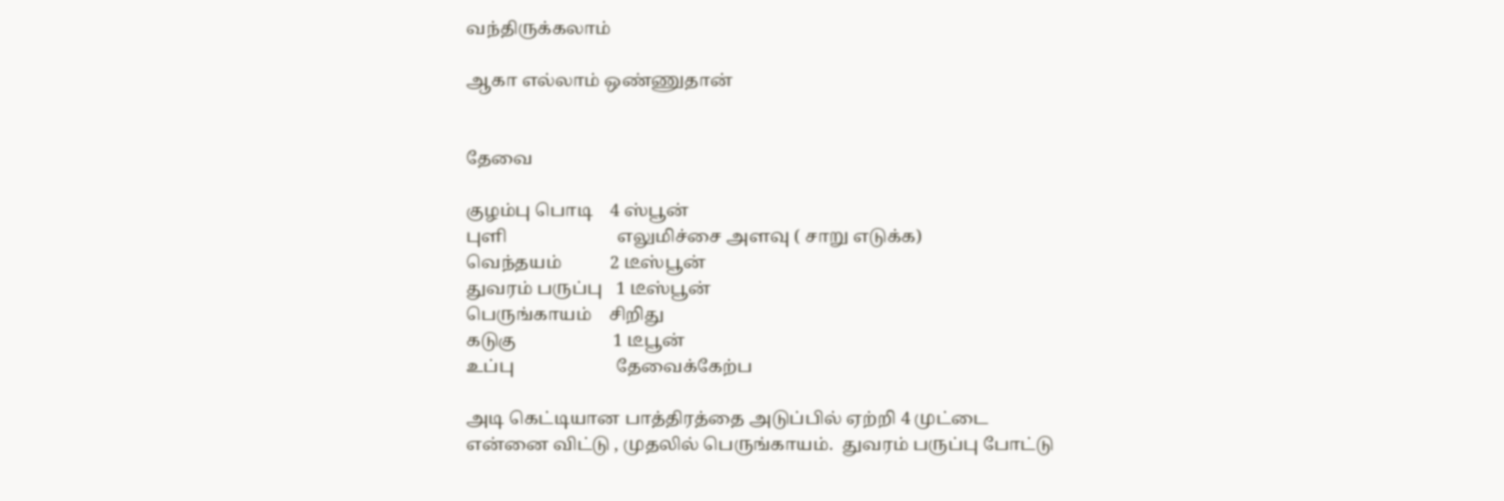வந்திருக்கலாம்

ஆகா எல்லாம் ஒண்ணுதான்


தேவை

குழம்பு பொடி    4 ஸ்பூன்
புளி                         எலுமிச்சை அளவு ( சாறு எடுக்க)
வெந்தயம்           2 டீஸ்பூன்
துவரம் பருப்பு   1 டீஸ்பூன்
பெருங்காயம்    சிறிது
கடுகு                      1 டீபூன்
உப்பு                       தேவைக்கேற்ப

அடி கெட்டியான பாத்திரத்தை அடுப்பில் ஏற்றி 4 முட்டை
என்னை விட்டு , முதலில் பெருங்காயம்.  துவரம் பருப்பு போட்டு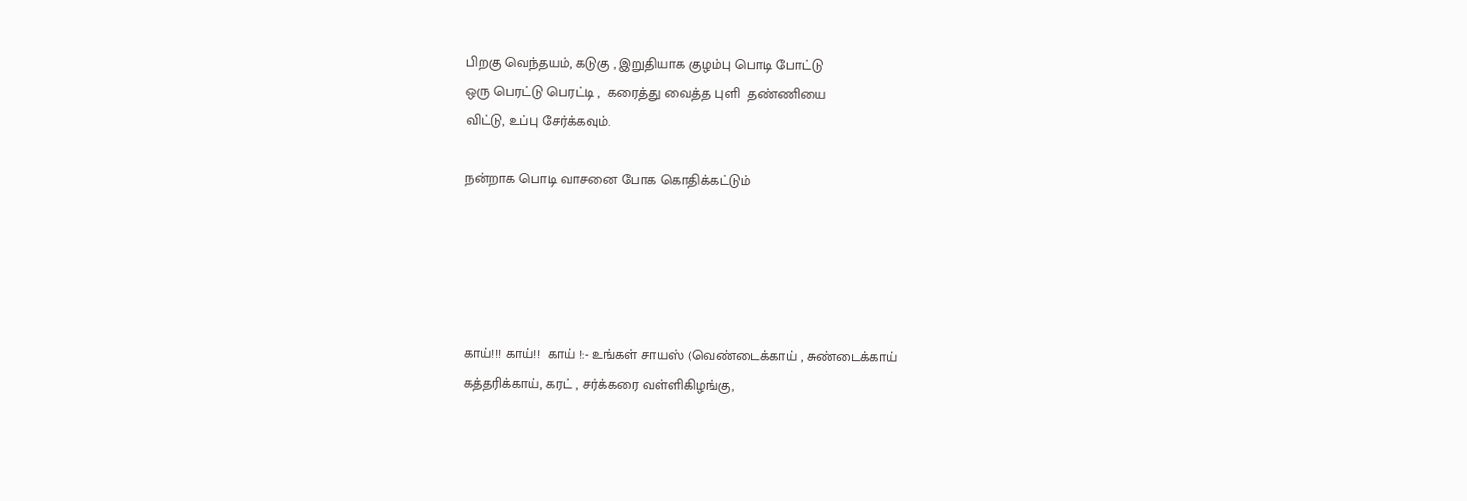பிறகு வெந்தயம், கடுகு , இறுதியாக குழம்பு பொடி போட்டு
ஒரு பெரட்டு பெரட்டி ,  கரைத்து வைத்த புளி  தண்ணியை
விட்டு, உப்பு சேர்க்கவும்.

நன்றாக பொடி வாசனை போக கொதிக்கட்டும்





காய்!!! காய்!!  காய் !:- உங்கள் சாயஸ் (வெண்டைக்காய் , சுண்டைக்காய்
கத்தரிக்காய், கரட் , சர்க்கரை வள்ளிகிழங்கு,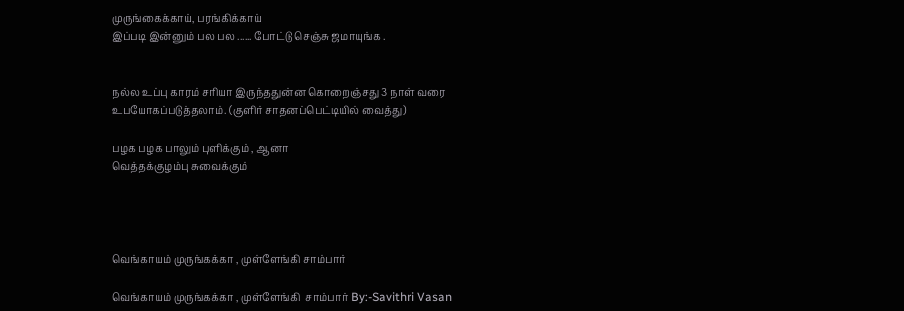முருங்கைக்காய், பரங்கிக்காய்
இப்படி இன்னும் பல பல ...... போட்டு செஞ்சு ஜமாயுங்க .


நல்ல உப்பு காரம் சரியா இருந்ததுன்ன கொறைஞ்சது 3 நாள் வரை
உபயோகப்படுத்தலாம். (குளிர் சாதனப்பெட்டியில் வைத்து)

பழக பழக பாலும் புளிக்கும் , ஆனா
வெத்தக்குழம்பு சுவைக்கும்




வெங்காயம் முருங்கக்கா , முள்ளேங்கி சாம்பார்

வெங்காயம் முருங்கக்கா , முள்ளேங்கி  சாம்பார் By:-Savithri Vasan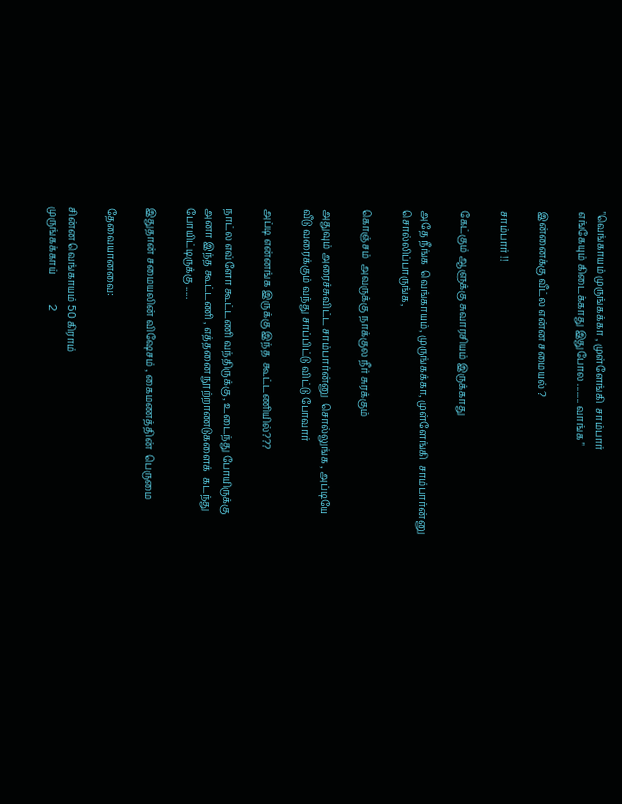"வெங்காயம் முருங்கக்கா , முள்ளேங்கி  சாம்பார்
எங்கேயும் கிடைக்காது இதுபோல ........ வாங்க "

இன்னைக்கு வீட்ல என்ன சமையல் ?

சாம்பார் !!

கேட்கும் ஆளுக்கு சுவாரசியம் இருக்காது

அதே நீங்க  வெங்காயம், முருங்கக்கா, முள்ளேங்கி  சாம்பார்ன்னு
சொல்லிப்பாருங்க,

கொஞ்சம்  அவருக்கு நாக்குல நீர் சுரக்கும்

அதுவும் அரைச்சுவிட்ட சாம்பார்ன்னு  சொல்லுங்க , அப்டியே
வீடு வரைக்கும் வந்து சாப்பிட்டு விட்டு போவார்

அப்டி என்னங்க இருக்கு இந்த  கூட்டணியில்???

நாட்ல எவ்ளோ கூட்டணி வந்திருக்கு , உடைந்து போயிருக்கு
அனா இந்த கூட்டணி , எத்தனை நூற்றாணடுகளைக்  கடந்து
போயிட்டிருக்கு .....

இதுதான் சமையலின் விஷேசம் , கைமணத்தின்  பெருமை

தேவையானவை:

சின்ன வெங்காயம் 50 கிராம்
முருங்கக்காய்            2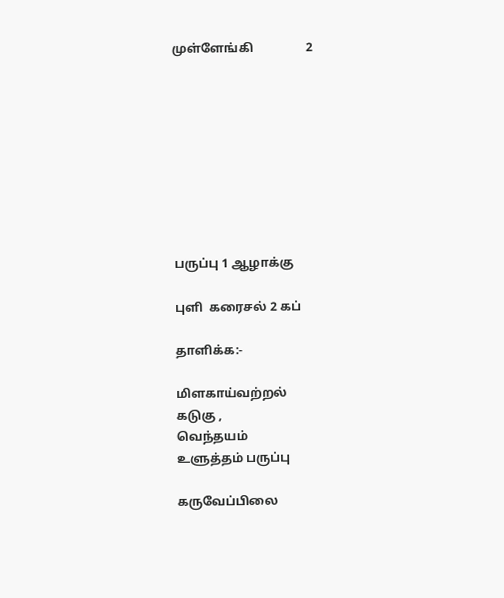முள்ளேங்கி                 2









பருப்பு 1 ஆழாக்கு

புளி  கரைசல் 2 கப்

தாளிக்க:-

மிளகாய்வற்றல்
கடுகு ,
வெந்தயம்
உளுத்தம் பருப்பு

கருவேப்பிலை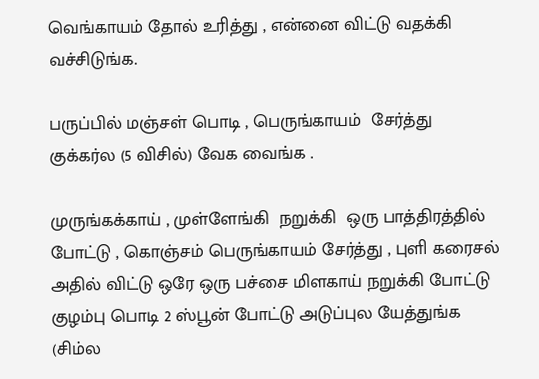வெங்காயம் தோல் உரித்து , என்னை விட்டு வதக்கி
வச்சிடுங்க.

பருப்பில் மஞ்சள் பொடி , பெருங்காயம்  சேர்த்து
குக்கர்ல (5 விசில்) வேக வைங்க .

முருங்கக்காய் , முள்ளேங்கி  நறுக்கி  ஒரு பாத்திரத்தில்
போட்டு , கொஞ்சம் பெருங்காயம் சேர்த்து , புளி கரைசல்
அதில் விட்டு ஒரே ஒரு பச்சை மிளகாய் நறுக்கி போட்டு
குழம்பு பொடி 2 ஸ்பூன் போட்டு அடுப்புல யேத்துங்க
(சிம்ல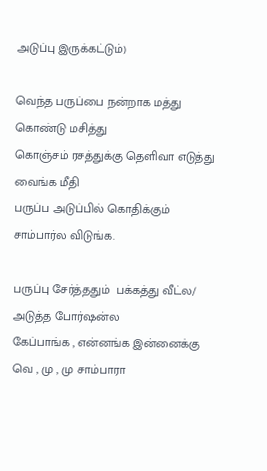அடுப்பு இருக்கட்டும்)

வெந்த பருப்பை நன்றாக மத்து கொண்டு மசித்து
கொஞ்சம் ரசத்துக்கு தெளிவா எடுத்து வைங்க மீதி
பருப்ப அடுப்பில் கொதிக்கும் சாம்பார்ல விடுங்க.

பருப்பு சேர்த்ததும்  பக்கத்து வீட்ல/ அடுத்த போர்ஷன்ல
கேப்பாங்க , என்னங்க இன்னைக்கு  வெ , மு , மு சாம்பாரா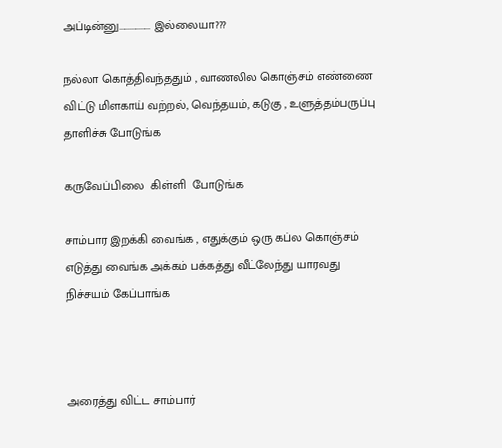அப்டின்னு................. இல்லையா???

நல்லா கொத்திவந்ததும் , வாணலில கொஞ்சம் எண்ணை
விட்டு மிளகாய் வற்றல், வெந்தயம், கடுகு , உளுத்தம்பருப்பு
தாளிச்சு போடுங்க

கருவேப்பிலை  கிள்ளி  போடுங்க

சாம்பார இறக்கி வைங்க , எதுக்கும் ஒரு கப்ல கொஞ்சம்
எடுத்து வைங்க அக்கம் பக்கத்து வீட்லேந்து யாரவது
நிச்சயம் கேப்பாங்க



அரைத்து விட்ட சாம்பார்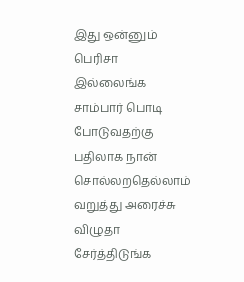இது ஒன்னும் பெரிசா இல்லைங்க சாம்பார் பொடி போடுவதற்கு
பதிலாக நான் சொல்லறதெல்லாம் வறுத்து அரைச்சு விழுதா
சேர்த்திடுங்க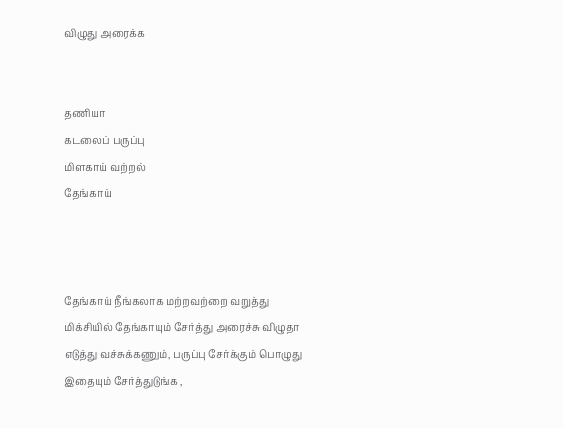விழுது அரைக்க


தணியா
கடலைப் பருப்பு
மிளகாய் வற்றல்
தேங்காய்



தேங்காய் நீங்கலாக மற்றவற்றை வறுத்து
மிக்சியில் தேங்காயும் சேர்த்து அரைச்சு விழுதா
எடுத்து வச்சுக்கணும், பருப்பு சேர்க்கும் பொழுது
இதையும் சேர்த்துடுங்க ,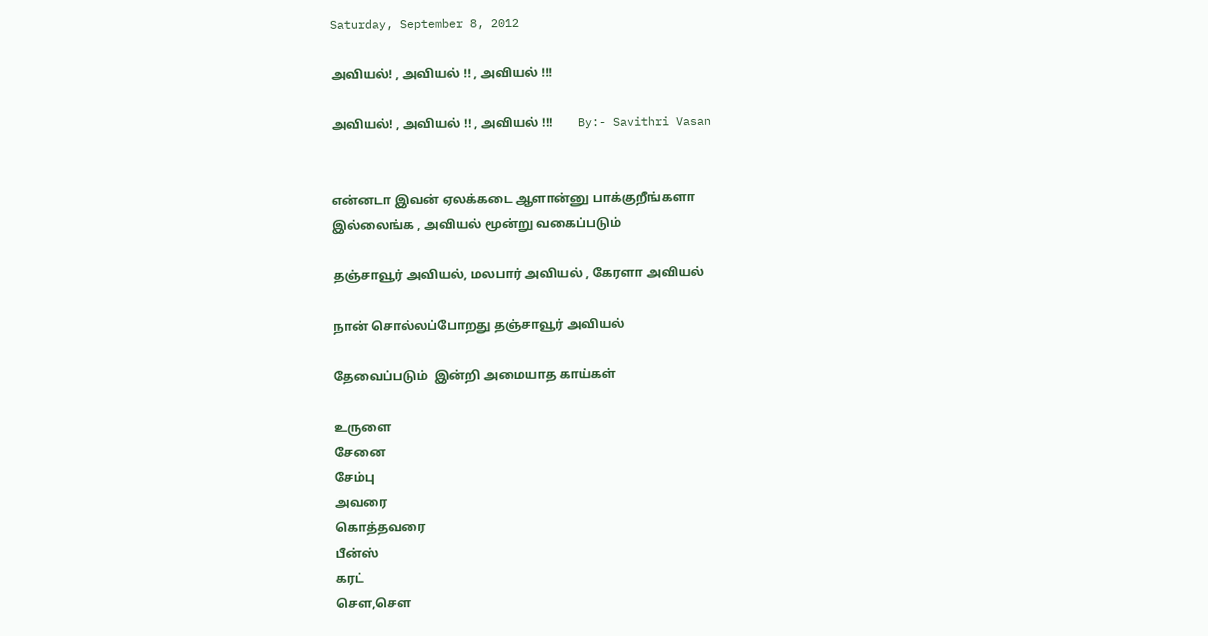Saturday, September 8, 2012

அவியல்! , அவியல் !! , அவியல் !!!

அவியல்! , அவியல் !! , அவியல் !!!        By:- Savithri Vasan


என்னடா இவன் ஏலக்கடை ஆளான்னு பாக்குறீங்களா
இல்லைங்க , அவியல் மூன்று வகைப்படும்

தஞ்சாவூர் அவியல், மலபார் அவியல் , கேரளா அவியல்

நான் சொல்லப்போறது தஞ்சாவூர் அவியல்

தேவைப்படும்  இன்றி அமையாத காய்கள்

உருளை
சேனை
சேம்பு
அவரை
கொத்தவரை
பீன்ஸ்
கரட்
சௌ,சௌ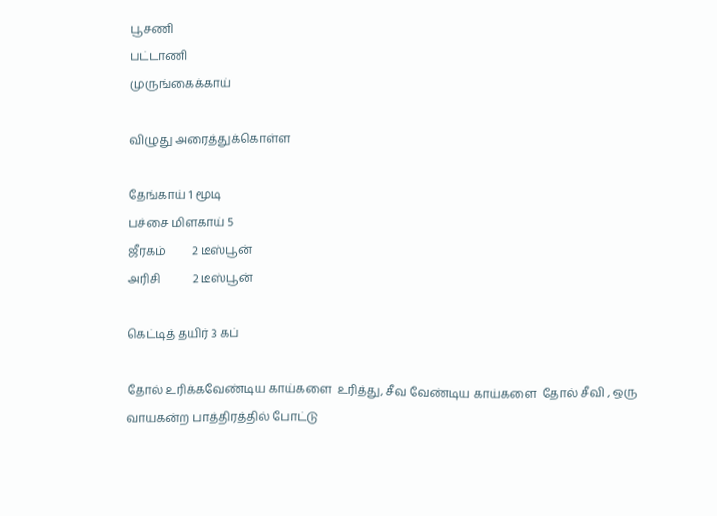பூசணி
பட்டாணி
முருங்கைக்காய்

விழுது அரைத்துக்கொள்ள

தேங்காய் 1 மூடி
பச்சை மிளகாய் 5
ஜீரகம்         2 டீஸ்பூன்
அரிசி           2 டீஸ்பூன்

கெட்டித் தயிர் 3 கப்

தோல் உரிக்கவேண்டிய காய்களை  உரித்து, சீவ வேண்டிய காய்களை  தோல் சீவி , ஒரு வாயகன்ற பாத்திரத்தில் போட்டு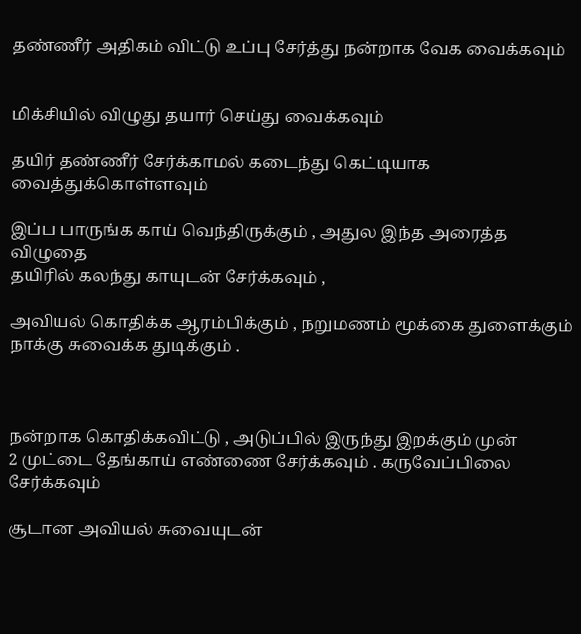தண்ணீர் அதிகம் விட்டு உப்பு சேர்த்து நன்றாக வேக வைக்கவும்


மிக்சியில் விழுது தயார் செய்து வைக்கவும்

தயிர் தண்ணீர் சேர்க்காமல் கடைந்து கெட்டியாக வைத்துக்கொள்ளவும்

இப்ப பாருங்க காய் வெந்திருக்கும் , அதுல இந்த அரைத்த விழுதை
தயிரில் கலந்து காயுடன் சேர்க்கவும் ,

அவியல் கொதிக்க ஆரம்பிக்கும் , நறுமணம் மூக்கை துளைக்கும்
நாக்கு சுவைக்க துடிக்கும் .



நன்றாக கொதிக்கவிட்டு , அடுப்பில் இருந்து இறக்கும் முன்
2 முட்டை தேங்காய் எண்ணை சேர்க்கவும் . கருவேப்பிலை
சேர்க்கவும்

சூடான அவியல் சுவையுடன்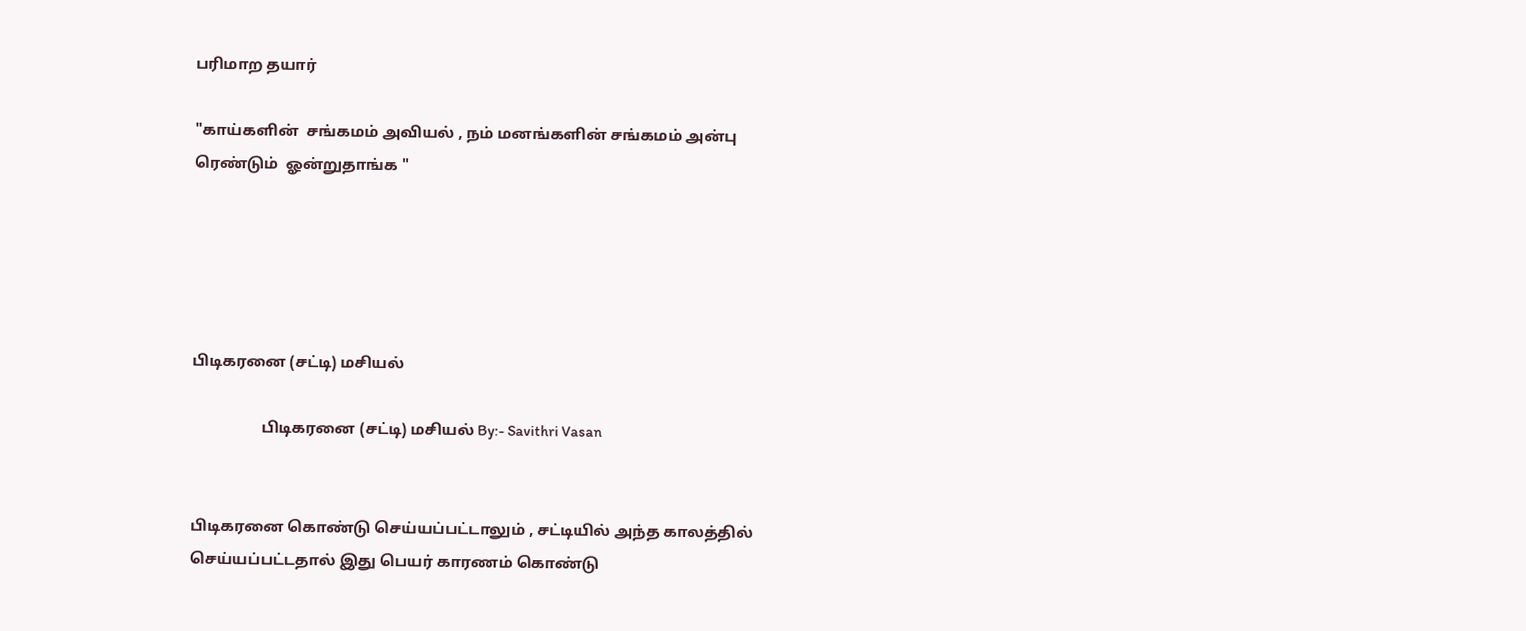பரிமாற தயார்

"காய்களின்  சங்கமம் அவியல் , நம் மனங்களின் சங்கமம் அன்பு
ரெண்டும்  ஓன்றுதாங்க "





பிடிகரனை (சட்டி) மசியல்

                  பிடிகரனை (சட்டி) மசியல் By:- Savithri Vasan


பிடிகரனை கொண்டு செய்யப்பட்டாலும் , சட்டியில் அந்த காலத்தில்
செய்யப்பட்டதால் இது பெயர் காரணம் கொண்டு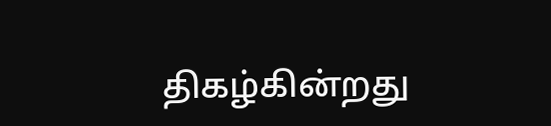திகழ்கின்றது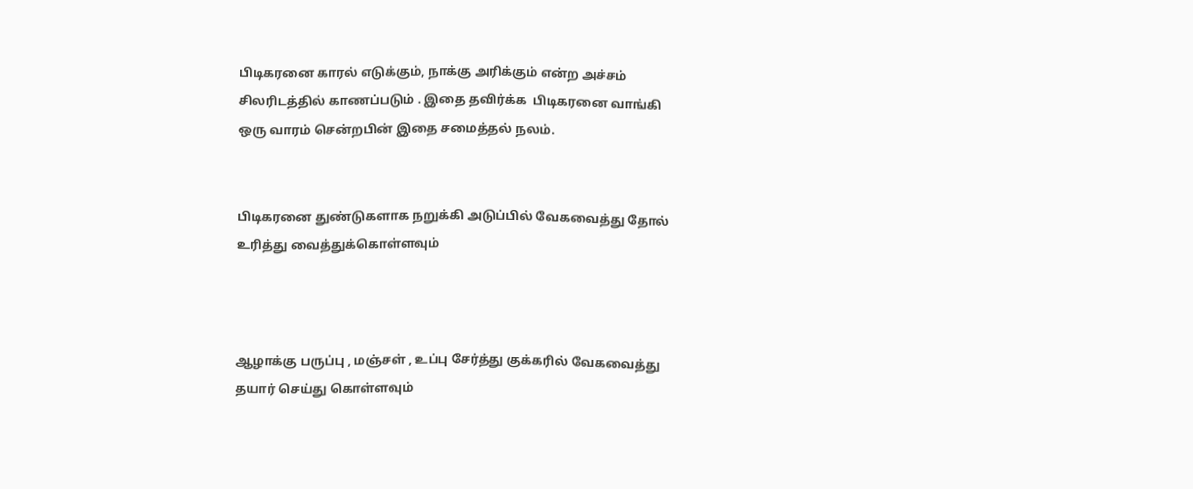பிடிகரனை காரல் எடுக்கும், நாக்கு அரிக்கும் என்ற அச்சம்
சிலரிடத்தில் காணப்படும் . இதை தவிர்க்க  பிடிகரனை வாங்கி
ஒரு வாரம் சென்றபின் இதை சமைத்தல் நலம்.


பிடிகரனை துண்டுகளாக நறுக்கி அடுப்பில் வேகவைத்து தோல்
உரித்து வைத்துக்கொள்ளவும்



ஆழாக்கு பருப்பு , மஞ்சள் , உப்பு சேர்த்து குக்கரில் வேகவைத்து
தயார் செய்து கொள்ளவும்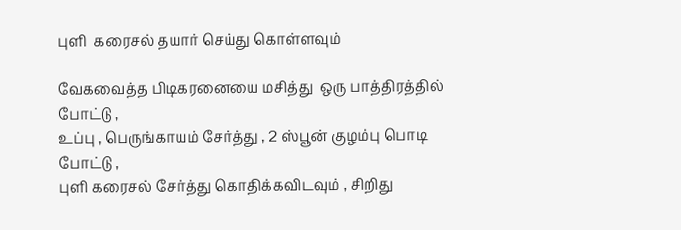புளி  கரைசல் தயார் செய்து கொள்ளவும்

வேகவைத்த பிடிகரனையை மசித்து  ஒரு பாத்திரத்தில் போட்டு ,
உப்பு , பெருங்காயம் சேர்த்து , 2 ஸ்பூன் குழம்பு பொடி போட்டு ,
புளி கரைசல் சேர்த்து கொதிக்கவிடவும் , சிறிது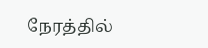நேரத்தில்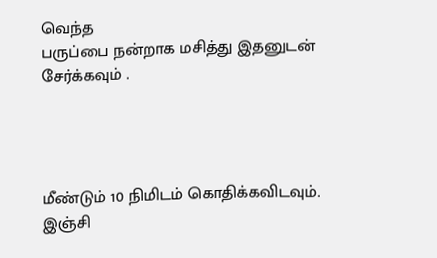வெந்த
பருப்பை நன்றாக மசித்து இதனுடன் சேர்க்கவும் .




மீண்டும் 10 நிமிடம் கொதிக்கவிடவும்.  இஞ்சி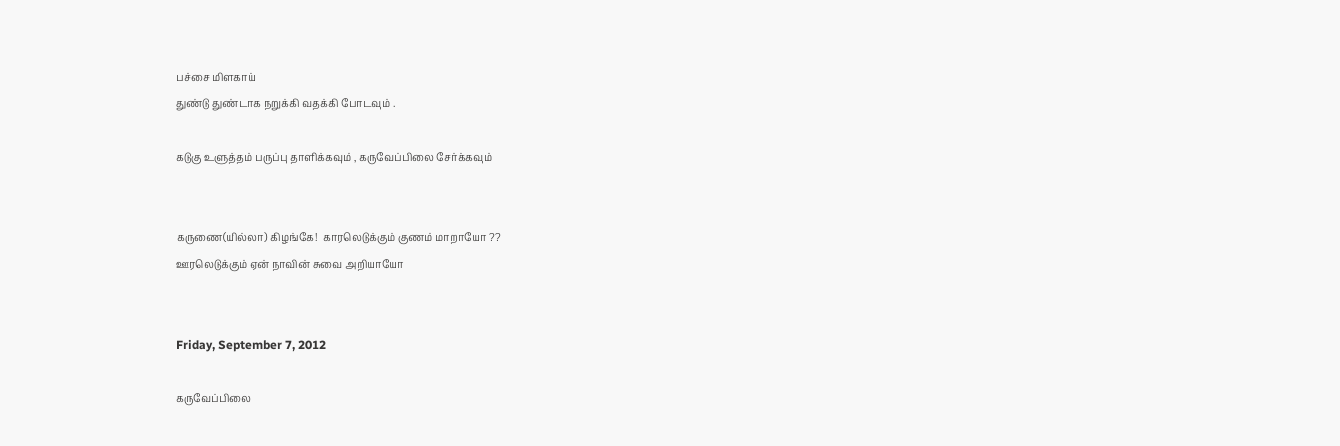பச்சை மிளகாய்
துண்டு துண்டாக நறுக்கி வதக்கி போடவும் .

கடுகு உளுத்தம் பருப்பு தாளிக்கவும் , கருவேப்பிலை சேர்க்கவும்


கருணை(யில்லா) கிழங்கே!  காரலெடுக்கும் குணம் மாறாயோ ??
ஊரலெடுக்கும் ஏன் நாவின் சுவை அறியாயோ


Friday, September 7, 2012

கருவேப்பிலை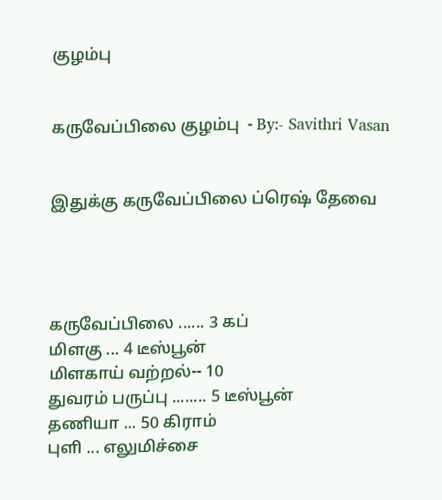குழம்பு


கருவேப்பிலை குழம்பு  - By:- Savithri Vasan


இதுக்கு கருவேப்பிலை ப்ரெஷ் தேவை




கருவேப்பிலை ...... 3 கப்
மிளகு ... 4 டீஸ்பூன்
மிளகாய் வற்றல்-- 10
துவரம் பருப்பு ........ 5 டீஸ்பூன்
தணியா ... 50 கிராம்
புளி ... எலுமிச்சை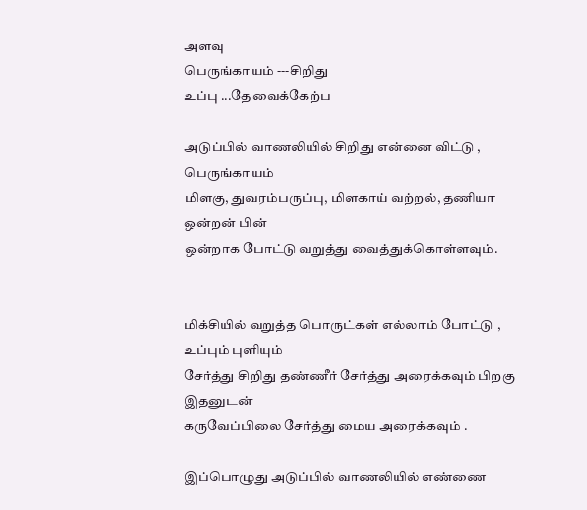அளவு
பெருங்காயம் ---சிறிது
உப்பு ...தேவைக்கேற்ப

அடுப்பில் வாணலியில் சிறிது என்னை விட்டு , பெருங்காயம்
மிளகு, துவரம்பருப்பு, மிளகாய் வற்றல், தணியா  ஒன்றன் பின்
ஒன்றாக போட்டு வறுத்து வைத்துக்கொள்ளவும்.


மிக்சியில் வறுத்த பொருட்கள் எல்லாம் போட்டு , உப்பும் புளியும்
சேர்த்து சிறிது தண்ணீர் சேர்த்து அரைக்கவும் பிறகு இதனுடன்
கருவேப்பிலை சேர்த்து மைய அரைக்கவும் .

இப்பொழுது அடுப்பில் வாணலியில் எண்ணை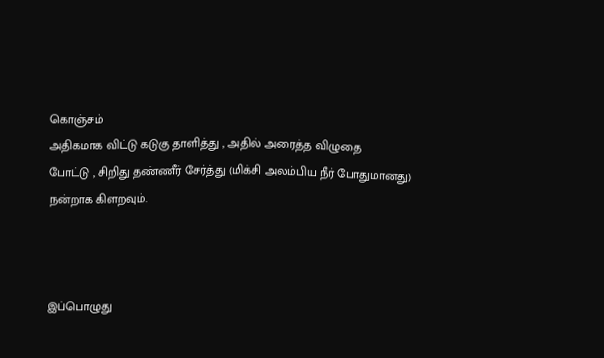கொஞ்சம்
அதிகமாக விட்டு கடுகு தாளித்து , அதில் அரைத்த விழுதை
போட்டு , சிறிது தண்ணீர் சேர்த்து (மிக்சி அலம்பிய நீர் போதுமானது)
நன்றாக கிளறவும்.



இப்பொழுது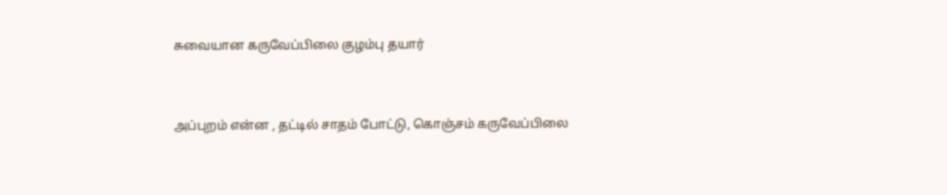சுவையான கருவேப்பிலை குழம்பு தயார்


அப்புறம் என்ன , தட்டில் சாதம் போட்டு, கொஞ்சம் கருவேப்பிலை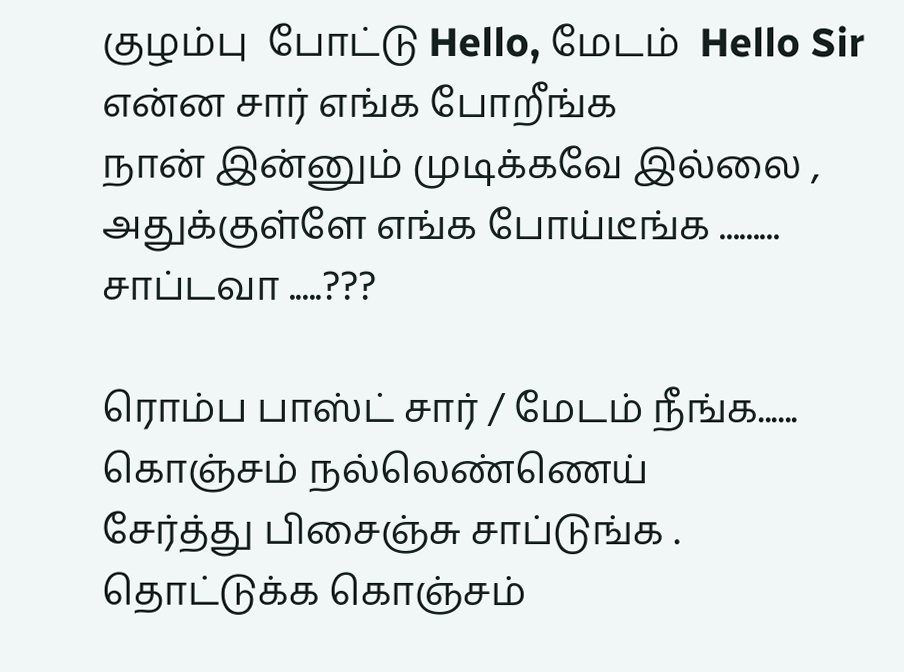குழம்பு  போட்டு Hello, மேடம்  Hello Sir  என்ன சார் எங்க போறீங்க
நான் இன்னும் முடிக்கவே இல்லை , அதுக்குள்ளே எங்க போய்டீங்க ......... சாப்டவா .....???

ரொம்ப பாஸ்ட் சார் / மேடம் நீங்க...... கொஞ்சம் நல்லெண்ணெய்
சேர்த்து பிசைஞ்சு சாப்டுங்க . தொட்டுக்க கொஞ்சம்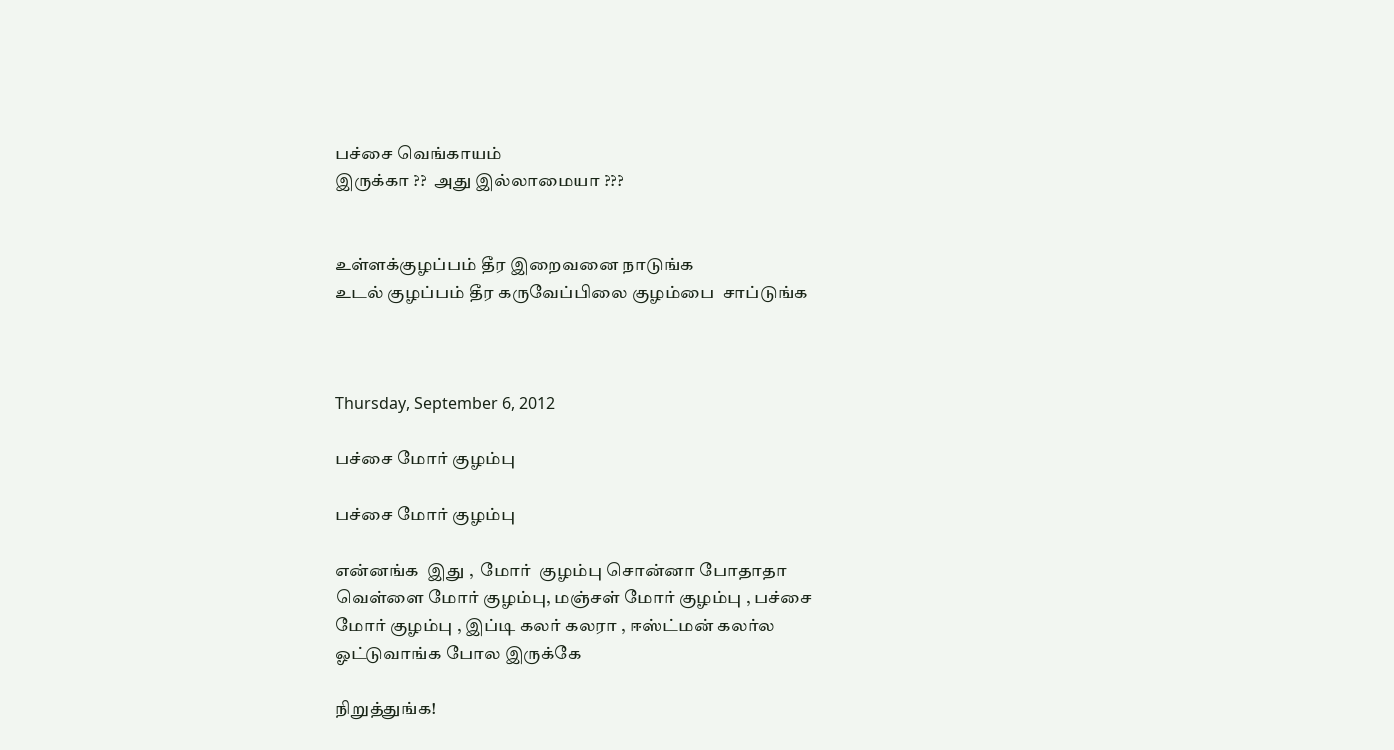பச்சை வெங்காயம்
இருக்கா ??  அது இல்லாமையா ???


உள்ளக்குழப்பம் தீர இறைவனை நாடுங்க
உடல் குழப்பம் தீர கருவேப்பிலை குழம்பை  சாப்டுங்க



Thursday, September 6, 2012

பச்சை மோர் குழம்பு

பச்சை மோர் குழம்பு

என்னங்க  இது ,  மோர்  குழம்பு சொன்னா போதாதா
வெள்ளை மோர் குழம்பு, மஞ்சள் மோர் குழம்பு , பச்சை
மோர் குழம்பு , இப்டி கலர் கலரா , ஈஸ்ட்மன் கலர்ல
ஓட்டுவாங்க போல இருக்கே

நிறுத்துங்க!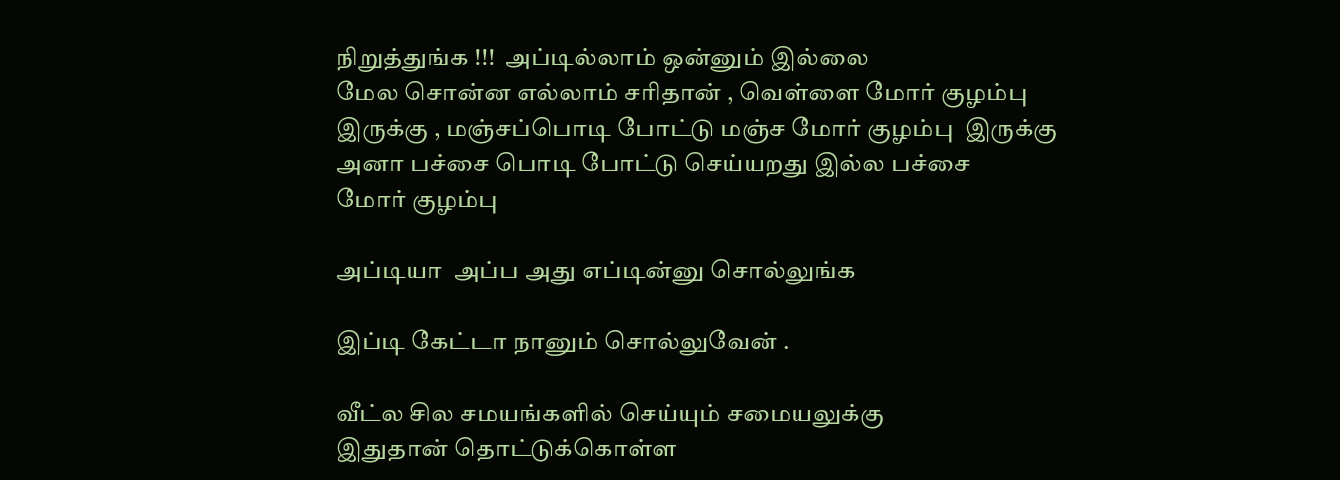நிறுத்துங்க !!!  அப்டில்லாம் ஒன்னும் இல்லை
மேல சொன்ன எல்லாம் சரிதான் , வெள்ளை மோர் குழம்பு
இருக்கு , மஞ்சப்பொடி போட்டு மஞ்ச மோர் குழம்பு  இருக்கு
அனா பச்சை பொடி போட்டு செய்யறது இல்ல பச்சை
மோர் குழம்பு

அப்டியா  அப்ப அது எப்டின்னு சொல்லுங்க

இப்டி கேட்டா நானும் சொல்லுவேன் .

வீட்ல சில சமயங்களில் செய்யும் சமையலுக்கு
இதுதான் தொட்டுக்கொள்ள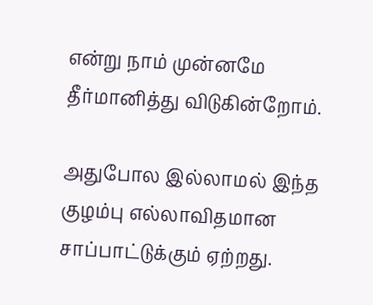என்று நாம் முன்னமே
தீர்மானித்து விடுகின்றோம்.

அதுபோல இல்லாமல் இந்த குழம்பு எல்லாவிதமான
சாப்பாட்டுக்கும் ஏற்றது.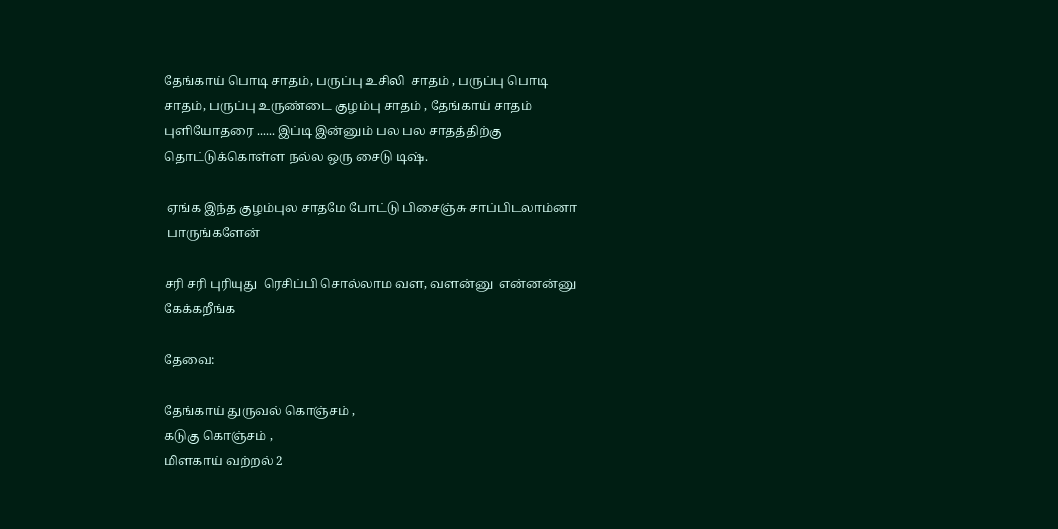தேங்காய் பொடி சாதம், பருப்பு உசிலி  சாதம் , பருப்பு பொடி
சாதம், பருப்பு உருண்டை குழம்பு சாதம் , தேங்காய் சாதம்
புளியோதரை ...... இப்டி இன்னும் பல பல சாதத்திற்கு
தொட்டுக்கொள்ள நல்ல ஒரு சைடு டிஷ்.

 ஏங்க இந்த குழம்புல சாதமே போட்டு பிசைஞ்சு சாப்பிடலாம்னா
 பாருங்களேன்

சரி சரி புரியுது  ரெசிப்பி சொல்லாம வள, வளன்னு  என்னன்னு
கேக்கறீங்க

தேவை:

தேங்காய் துருவல் கொஞ்சம் ,
கடுகு கொஞ்சம் ,
மிளகாய் வற்றல் 2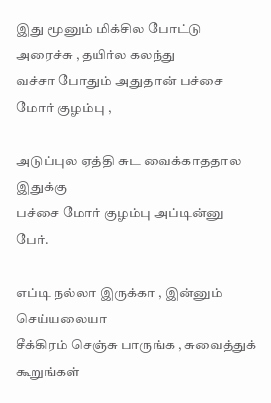இது மூனும் மிக்சில போட்டு அரைச்சு , தயிர்ல கலந்து
வச்சா போதும் அதுதான் பச்சை மோர் குழம்பு ,

அடுப்புல ஏத்தி சுட வைக்காததால இதுக்கு
பச்சை மோர் குழம்பு அப்டின்னு பேர்.

எப்டி நல்லா இருக்கா , இன்னும் செய்யலையா
சீக்கிரம் செஞ்சு பாருங்க , சுவைத்துக் கூறுங்கள்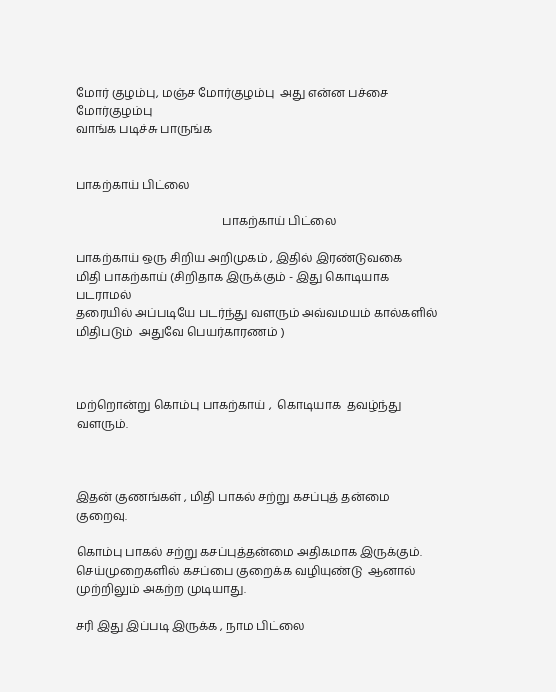மோர் குழம்பு, மஞ்ச மோர்குழம்பு  அது என்ன பச்சை மோர்குழம்பு
வாங்க படிச்சு பாருங்க


பாகற்காய் பிட்லை

                                                  பாகற்காய் பிட்லை

பாகற்காய் ஒரு சிறிய அறிமுகம் , இதில் இரண்டுவகை
மிதி பாகற்காய் (சிறிதாக இருக்கும் - இது கொடியாக  படராமல்
தரையில் அப்படியே படர்ந்து வளரும் அவ்வமயம் கால்களில்
மிதிபடும்  அதுவே பெயர்காரணம் )



மற்றொன்று கொம்பு பாகற்காய் ,  கொடியாக  தவழ்ந்து
வளரும்.



இதன் குணங்கள் , மிதி பாகல் சற்று கசப்புத் தன்மை
குறைவு.

கொம்பு பாகல் சற்று கசப்புத்தன்மை அதிகமாக இருக்கும்.
செய்முறைகளில் கசப்பை குறைக்க வழியுண்டு  ஆனால்
முற்றிலும் அகற்ற முடியாது.

சரி இது இப்படி இருக்க , நாம பிட்லை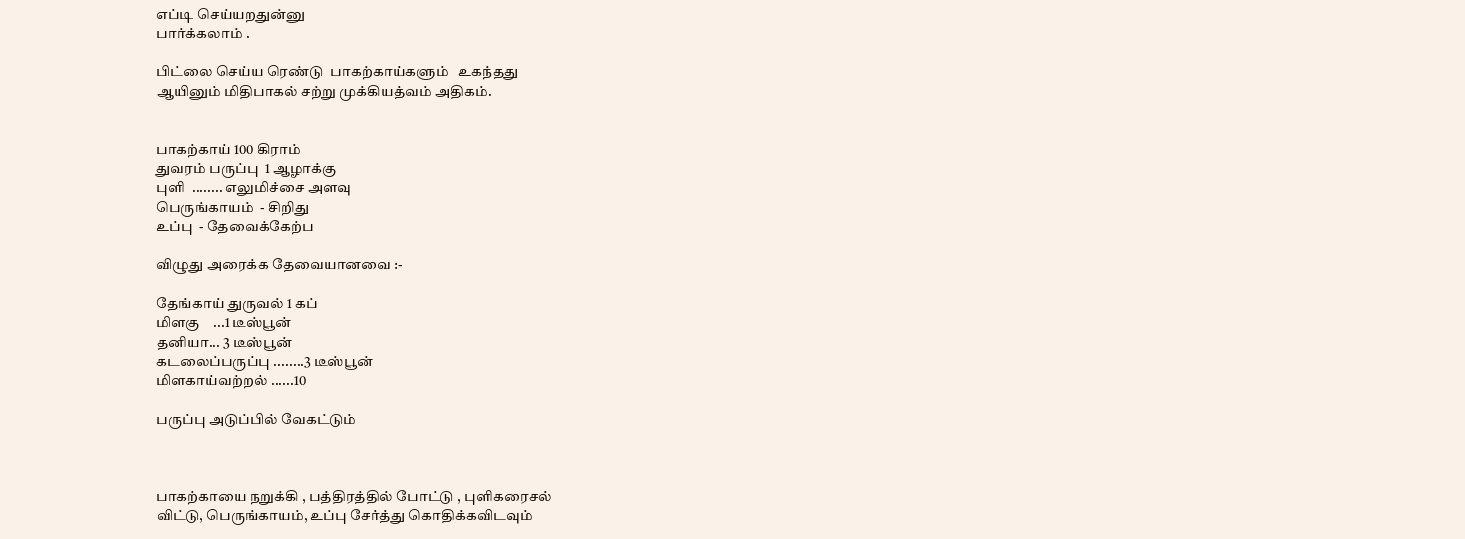எப்டி செய்யறதுன்னு
பார்க்கலாம் .

பிட்லை செய்ய ரெண்டு  பாகற்காய்களும்   உகந்தது
ஆயினும் மிதிபாகல் சற்று முக்கியத்வம் அதிகம்.


பாகற்காய் 100 கிராம்
துவரம் பருப்பு  1 ஆழாக்கு
புளி  ........ எலுமிச்சை அளவு
பெருங்காயம்  - சிறிது
உப்பு  - தேவைக்கேற்ப

விழுது அரைக்க தேவையானவை :-

தேங்காய் துருவல் 1 கப்
மிளகு    ...1 டீஸ்பூன்
தனியா... 3 டீஸ்பூன்
கடலைப்பருப்பு ........3 டீஸ்பூன்
மிளகாய்வற்றல் ......10

பருப்பு அடுப்பில் வேகட்டும்



பாகற்காயை நறுக்கி , பத்திரத்தில் போட்டு , புளிகரைசல்
விட்டு, பெருங்காயம், உப்பு சேர்த்து கொதிக்கவிடவும்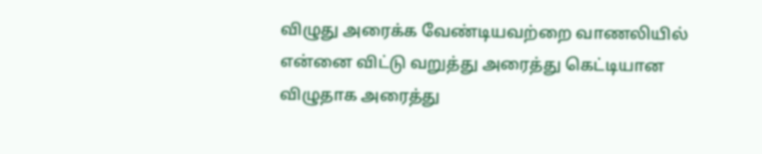விழுது அரைக்க வேண்டியவற்றை வாணலியில்
என்னை விட்டு வறுத்து அரைத்து கெட்டியான
விழுதாக அரைத்து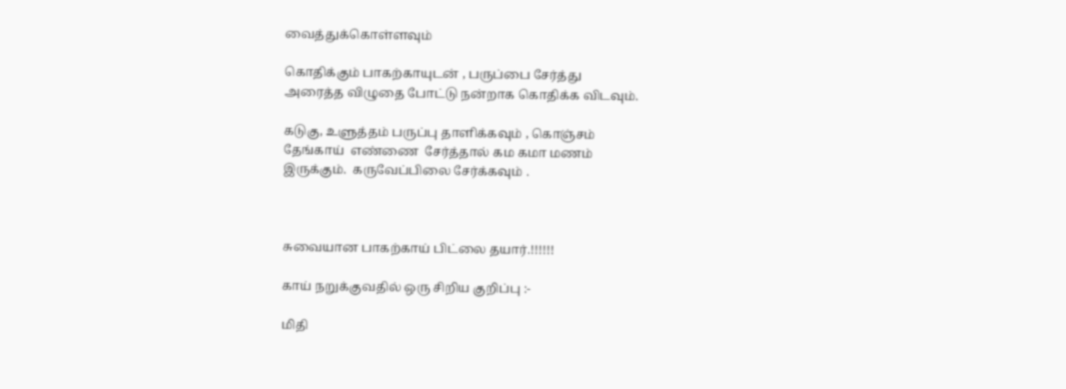வைத்துக்கொள்ளவும்

கொதிக்கும் பாகற்காயுடன் , பருப்பை சேர்த்து
அரைத்த விழுதை போட்டு நன்றாக கொதிக்க விடவும்.

கடுகு, உளுத்தம் பருப்பு தாளிக்கவும் , கொஞ்சம்
தேங்காய்  எண்ணை  சேர்த்தால் கம கமா மணம்
இருக்கும்.  கருவேப்பிலை சேர்க்கவும் .



சுவையான பாகற்காய் பிட்லை தயார்.!!!!!!

காய் நறுக்குவதில் ஒரு சிறிய குறிப்பு :-

மிதி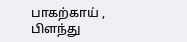பாகற்காய் , பிளந்து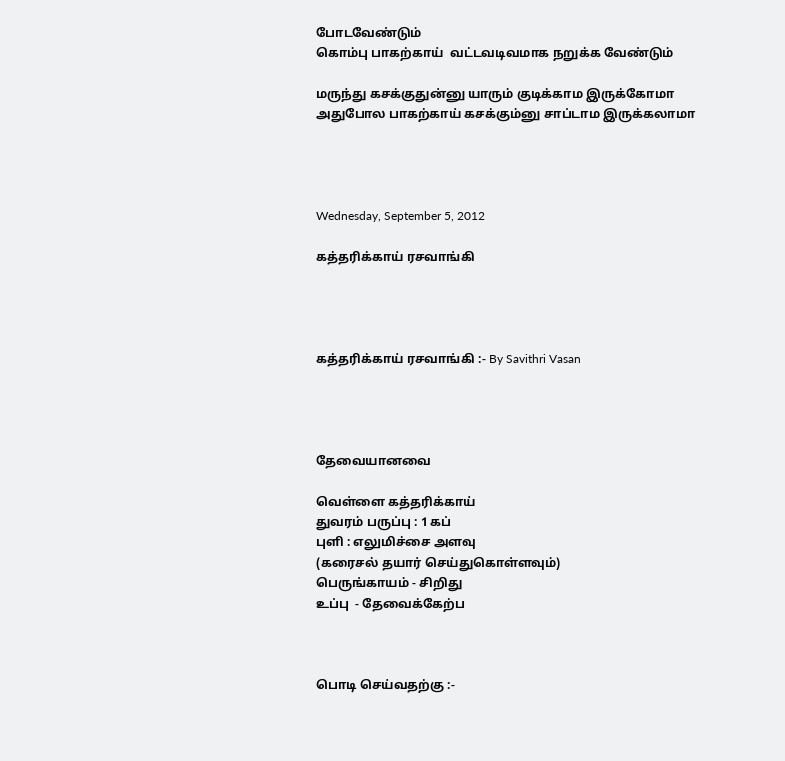போடவேண்டும்
கொம்பு பாகற்காய்  வட்டவடிவமாக நறுக்க வேண்டும்

மருந்து கசக்குதுன்னு யாரும் குடிக்காம இருக்கோமா
அதுபோல பாகற்காய் கசக்கும்னு சாப்டாம இருக்கலாமா




Wednesday, September 5, 2012

கத்தரிக்காய் ரசவாங்கி




கத்தரிக்காய் ரசவாங்கி :- By Savithri Vasan




தேவையானவை

வெள்ளை கத்தரிக்காய்
துவரம் பருப்பு : 1 கப்
புளி : எலுமிச்சை அளவு
(கரைசல் தயார் செய்துகொள்ளவும்)
பெருங்காயம் - சிறிது
உப்பு  - தேவைக்கேற்ப



பொடி செய்வதற்கு :-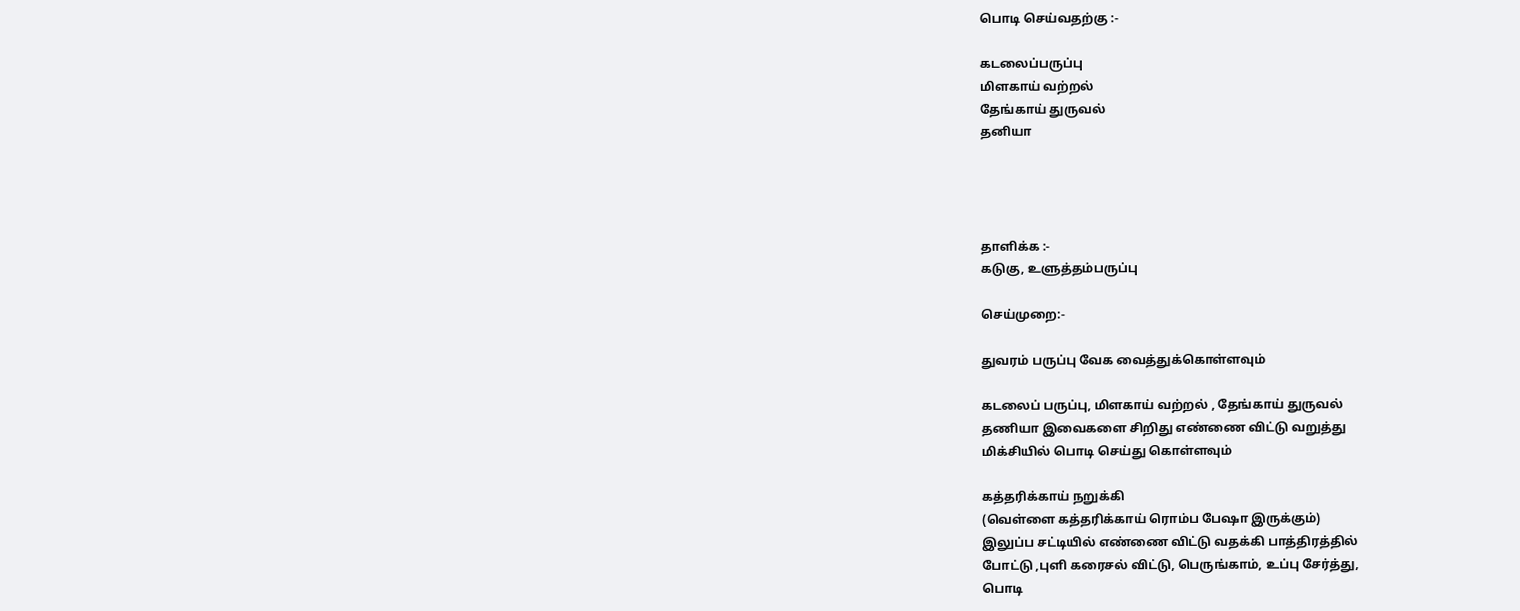பொடி செய்வதற்கு :-

கடலைப்பருப்பு
மிளகாய் வற்றல்
தேங்காய் துருவல்
தனியா




தாளிக்க :-
கடுகு, உளுத்தம்பருப்பு

செய்முறை:-

துவரம் பருப்பு வேக வைத்துக்கொள்ளவும்

கடலைப் பருப்பு, மிளகாய் வற்றல் , தேங்காய் துருவல்
தணியா இவைகளை சிறிது எண்ணை விட்டு வறுத்து
மிக்சியில் பொடி செய்து கொள்ளவும்

கத்தரிக்காய் நறுக்கி
(வெள்ளை கத்தரிக்காய் ரொம்ப பேஷா இருக்கும்)
இலுப்ப சட்டியில் எண்ணை விட்டு வதக்கி பாத்திரத்தில்
போட்டு ,புளி கரைசல் விட்டு, பெருங்காம், உப்பு சேர்த்து,
பொடி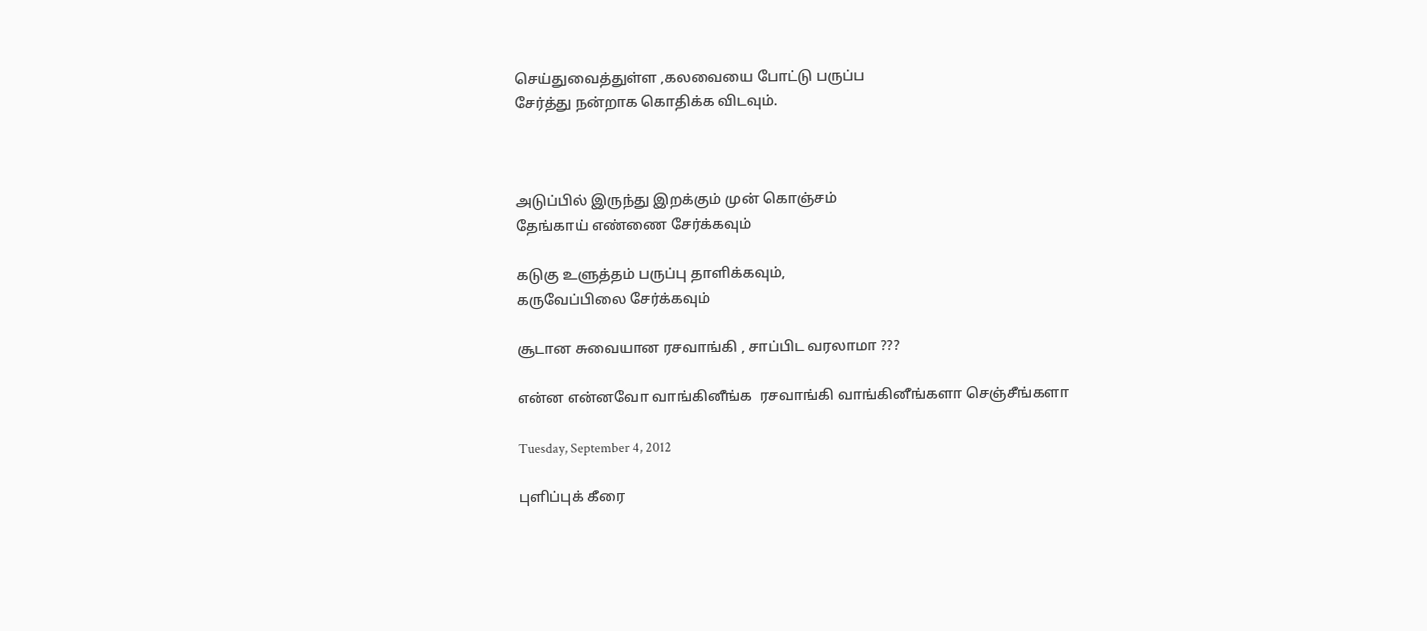செய்துவைத்துள்ள ,கலவையை போட்டு பருப்ப
சேர்த்து நன்றாக கொதிக்க விடவும்.



அடுப்பில் இருந்து இறக்கும் முன் கொஞ்சம்
தேங்காய் எண்ணை சேர்க்கவும்

கடுகு உளுத்தம் பருப்பு தாளிக்கவும்,
கருவேப்பிலை சேர்க்கவும்

சூடான சுவையான ரசவாங்கி , சாப்பிட வரலாமா ???

என்ன என்னவோ வாங்கினீங்க  ரசவாங்கி வாங்கினீங்களா செஞ்சீங்களா

Tuesday, September 4, 2012

புளிப்புக் கீரை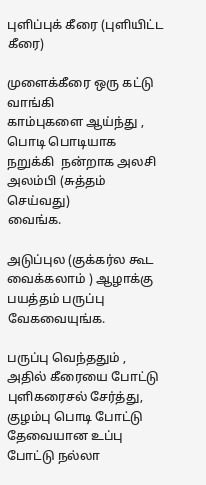புளிப்புக் கீரை (புளியிட்ட கீரை)

முளைக்கீரை ஒரு கட்டு வாங்கி
காம்புகளை ஆய்ந்து , பொடி பொடியாக
நறுக்கி  நன்றாக அலசி அலம்பி (சுத்தம் செய்வது)
வைங்க.

அடுப்புல (குக்கர்ல கூட வைக்கலாம் ) ஆழாக்கு பயத்தம் பருப்பு
வேகவையுங்க.

பருப்பு வெந்ததும் , அதில் கீரையை போட்டு
புளிகரைசல் சேர்த்து, குழம்பு பொடி போட்டு
தேவையான உப்பு போட்டு நல்லா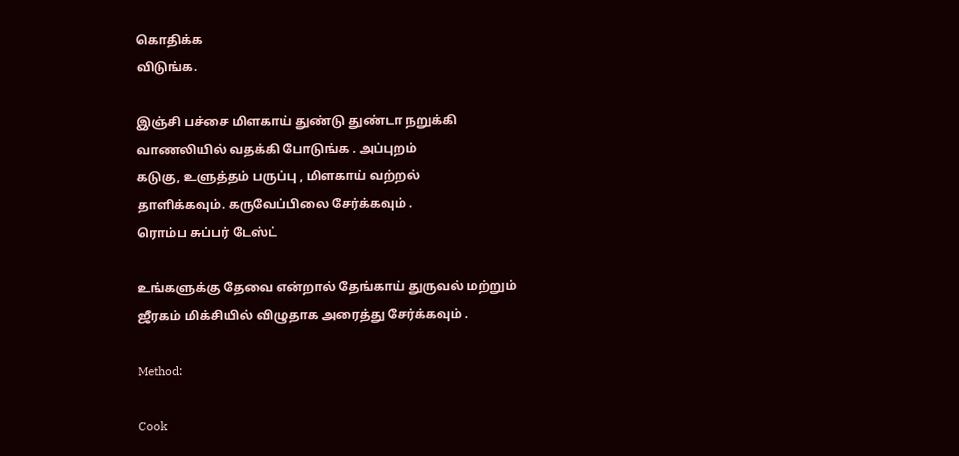கொதிக்க
விடுங்க.

இஞ்சி பச்சை மிளகாய் துண்டு துண்டா நறுக்கி
வாணலியில் வதக்கி போடுங்க . அப்புறம்
கடுகு, உளுத்தம் பருப்பு , மிளகாய் வற்றல்
தாளிக்கவும். கருவேப்பிலை சேர்க்கவும் .
ரொம்ப சுப்பர் டேஸ்ட்

உங்களுக்கு தேவை என்றால் தேங்காய் துருவல் மற்றும்
ஜீரகம் மிக்சியில் விழுதாக அரைத்து சேர்க்கவும் .

Method:

Cook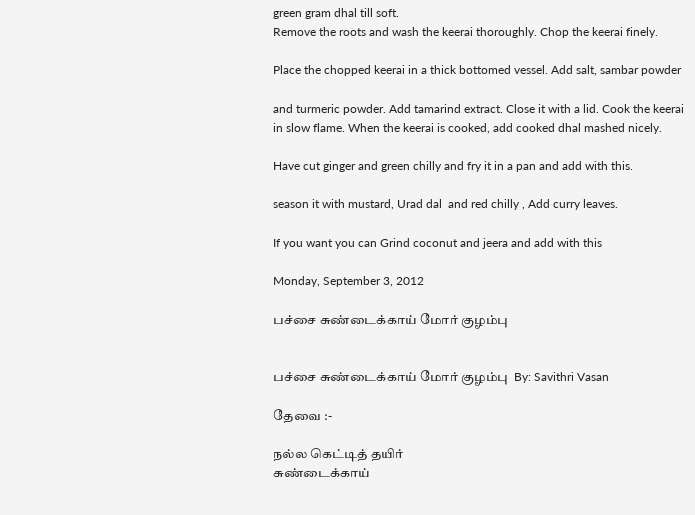green gram dhal till soft.
Remove the roots and wash the keerai thoroughly. Chop the keerai finely.

Place the chopped keerai in a thick bottomed vessel. Add salt, sambar powder

and turmeric powder. Add tamarind extract. Close it with a lid. Cook the keerai
in slow flame. When the keerai is cooked, add cooked dhal mashed nicely.

Have cut ginger and green chilly and fry it in a pan and add with this.

season it with mustard, Urad dal  and red chilly , Add curry leaves.

If you want you can Grind coconut and jeera and add with this

Monday, September 3, 2012

பச்சை சுண்டைக்காய் மோர் குழம்பு


பச்சை சுண்டைக்காய் மோர் குழம்பு  By: Savithri Vasan

தேவை :-

நல்ல கெட்டித் தயிர்
சுண்டைக்காய்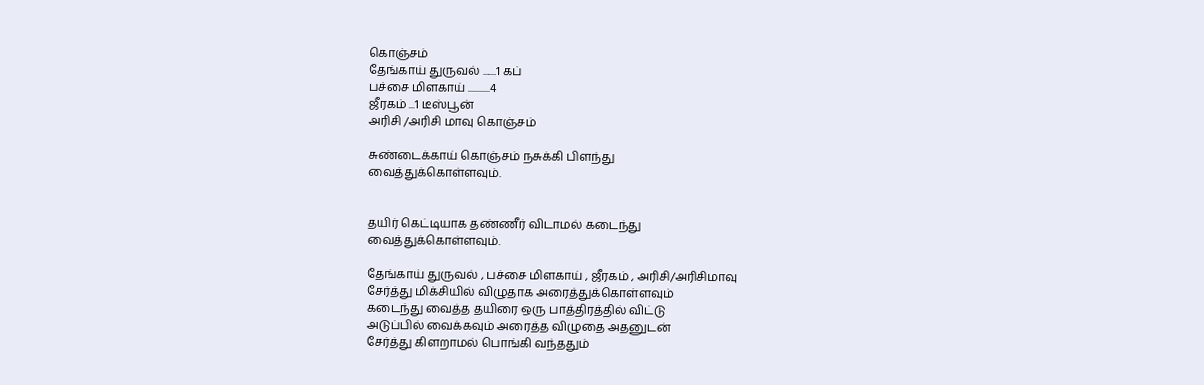கொஞ்சம்
தேங்காய் துருவல் .......1 கப்
பச்சை மிளகாய் ...........4
ஜீரகம் ...1 டீஸ்பூன்
அரிசி /அரிசி மாவு கொஞ்சம்

சுண்டைக்காய் கொஞ்சம் நசுக்கி பிளந்து
வைத்துக்கொள்ளவும்.


தயிர் கெட்டியாக தண்ணீர் விடாமல் கடைந்து
வைத்துக்கொள்ளவும்.

தேங்காய் துருவல் , பச்சை மிளகாய் , ஜீரகம் , அரிசி/அரிசிமாவு
சேர்த்து மிக்சியில் விழுதாக அரைத்துக்கொள்ளவும்
கடைந்து வைத்த தயிரை ஒரு பாத்திரத்தில் விட்டு
அடுப்பில் வைக்கவும் அரைத்த விழுதை அதனுடன்
சேர்த்து கிளறாமல் பொங்கி வந்ததும்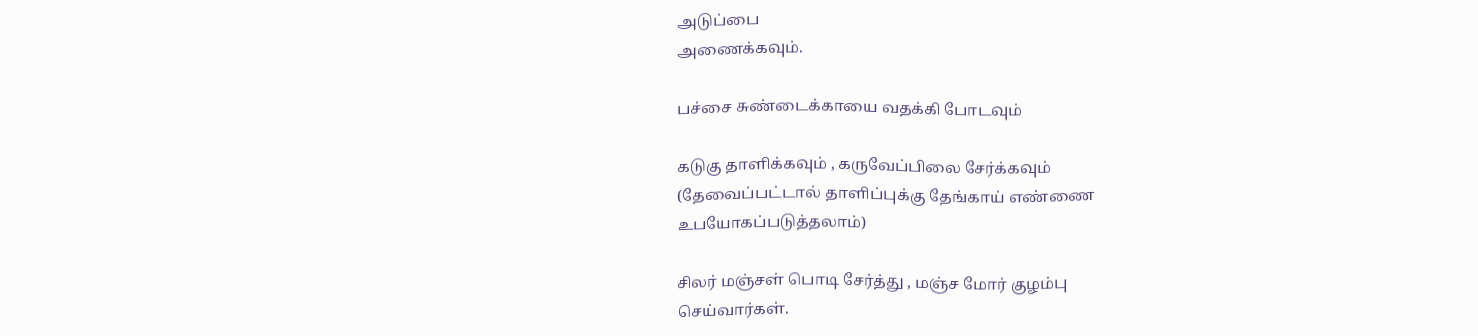அடுப்பை
அணைக்கவும்.

பச்சை சுண்டைக்காயை வதக்கி போடவும்

கடுகு தாளிக்கவும் , கருவேப்பிலை சேர்க்கவும்
(தேவைப்பட்டால் தாளிப்புக்கு தேங்காய் எண்ணை
உபயோகப்படுத்தலாம்)

சிலர் மஞ்சள் பொடி சேர்த்து , மஞ்ச மோர் குழம்பு
செய்வார்கள்.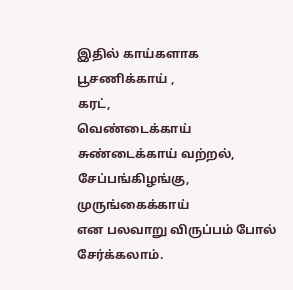இதில் காய்களாக
பூசணிக்காய் ,
கரட்,
வெண்டைக்காய்
சுண்டைக்காய் வற்றல்,
சேப்பங்கிழங்கு,
முருங்கைக்காய்
என பலவாறு விருப்பம் போல் சேர்க்கலாம்.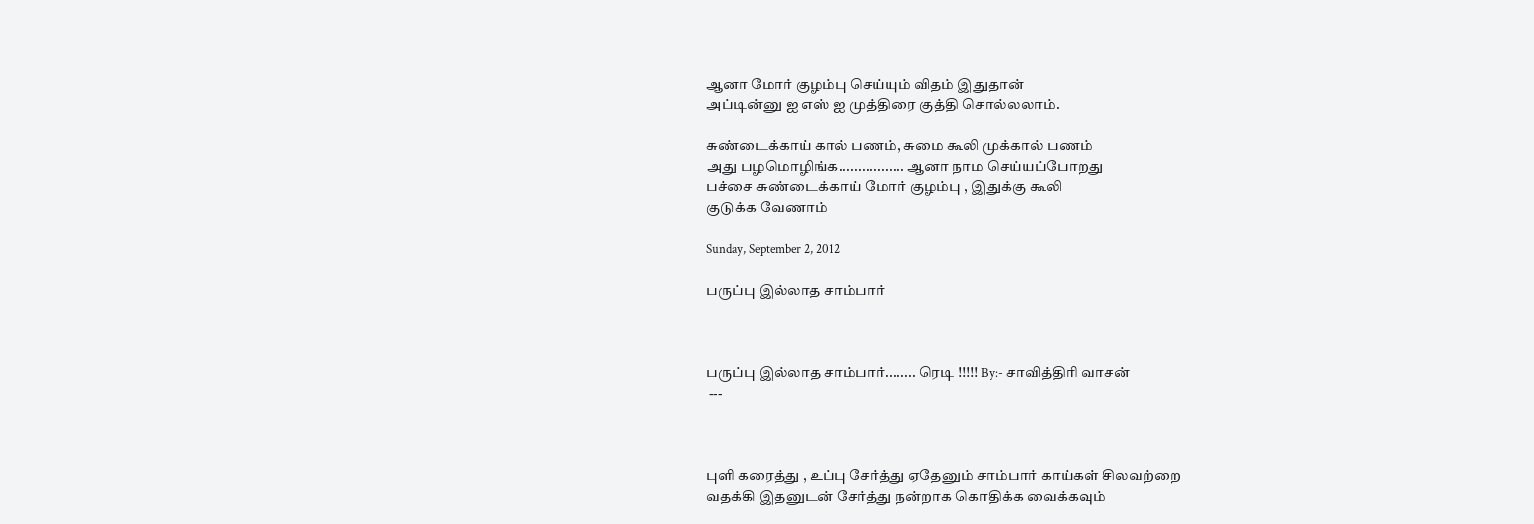ஆனா மோர் குழம்பு செய்யும் விதம் இதுதான்
அப்டின்னு ஐ எஸ் ஐ முத்திரை குத்தி சொல்லலாம்.

சுண்டைக்காய் கால் பணம், சுமை கூலி முக்கால் பணம்
அது பழமொழிங்க................. ஆனா நாம செய்யப்போறது
பச்சை சுண்டைக்காய் மோர் குழம்பு , இதுக்கு கூலி
குடுக்க வேணாம்

Sunday, September 2, 2012

பருப்பு இல்லாத சாம்பார்



பருப்பு இல்லாத சாம்பார்........ ரெடி !!!!! By:- சாவித்திரி வாசன்
 ---



புளி கரைத்து , உப்பு சேர்த்து ஏதேனும் சாம்பார் காய்கள் சிலவற்றை
வதக்கி இதனுடன் சேர்த்து நன்றாக கொதிக்க வைக்கவும்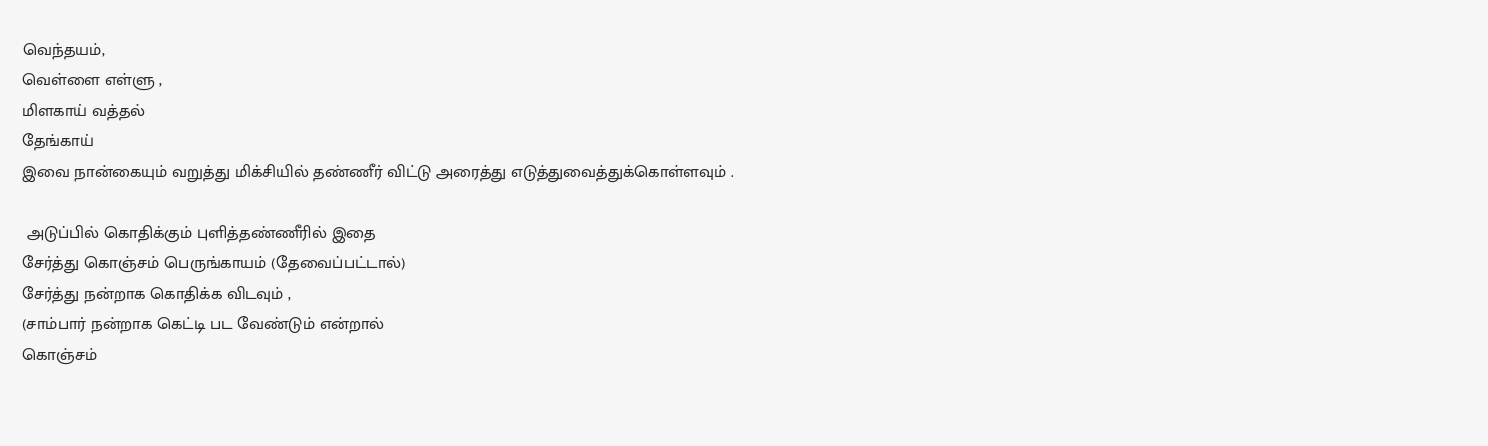வெந்தயம்,
வெள்ளை எள்ளு ,
மிளகாய் வத்தல்
தேங்காய்
இவை நான்கையும் வறுத்து மிக்சியில் தண்ணீர் விட்டு அரைத்து எடுத்துவைத்துக்கொள்ளவும் .

 அடுப்பில் கொதிக்கும் புளித்தண்ணீரில் இதை
சேர்த்து கொஞ்சம் பெருங்காயம் (தேவைப்பட்டால்)
சேர்த்து நன்றாக கொதிக்க விடவும் ,
(சாம்பார் நன்றாக கெட்டி பட வேண்டும் என்றால்
கொஞ்சம்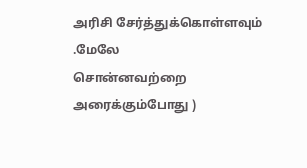அரிசி சேர்த்துக்கொள்ளவும் .மேலே
சொன்னவற்றை அரைக்கும்போது )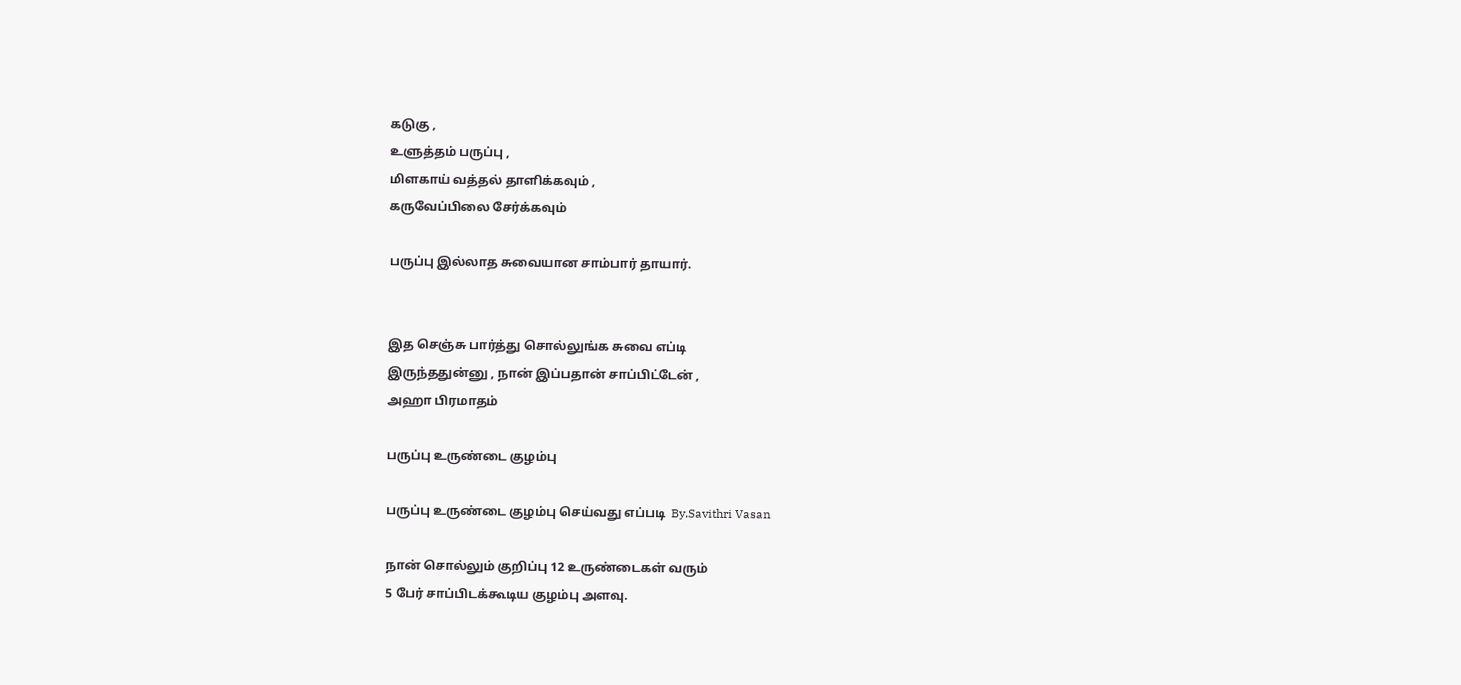கடுகு ,
உளுத்தம் பருப்பு ,
மிளகாய் வத்தல் தாளிக்கவும் ,
கருவேப்பிலை சேர்க்கவும்

பருப்பு இல்லாத சுவையான சாம்பார் தாயார்.


இத செஞ்சு பார்த்து சொல்லுங்க சுவை எப்டி
இருந்ததுன்னு , நான் இப்பதான் சாப்பிட்டேன் ,
அஹா பிரமாதம்

பருப்பு உருண்டை குழம்பு

பருப்பு உருண்டை குழம்பு செய்வது எப்படி  By.Savithri Vasan

நான் சொல்லும் குறிப்பு 12 உருண்டைகள் வரும்
5 பேர் சாப்பிடக்கூடிய குழம்பு அளவு.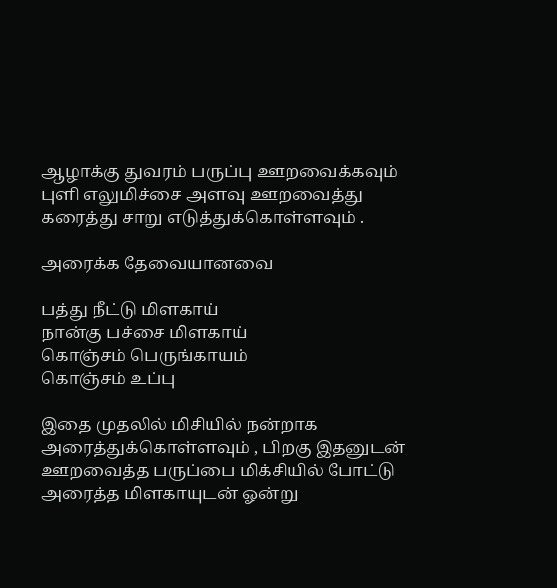ஆழாக்கு துவரம் பருப்பு ஊறவைக்கவும்
புளி எலுமிச்சை அளவு ஊறவைத்து
கரைத்து சாறு எடுத்துக்கொள்ளவும் .

அரைக்க தேவையானவை

பத்து நீட்டு மிளகாய்
நான்கு பச்சை மிளகாய்
கொஞ்சம் பெருங்காயம்
கொஞ்சம் உப்பு

இதை முதலில் மிசியில் நன்றாக
அரைத்துக்கொள்ளவும் , பிறகு இதனுடன்
ஊறவைத்த பருப்பை மிக்சியில் போட்டு
அரைத்த மிளகாயுடன் ஓன்று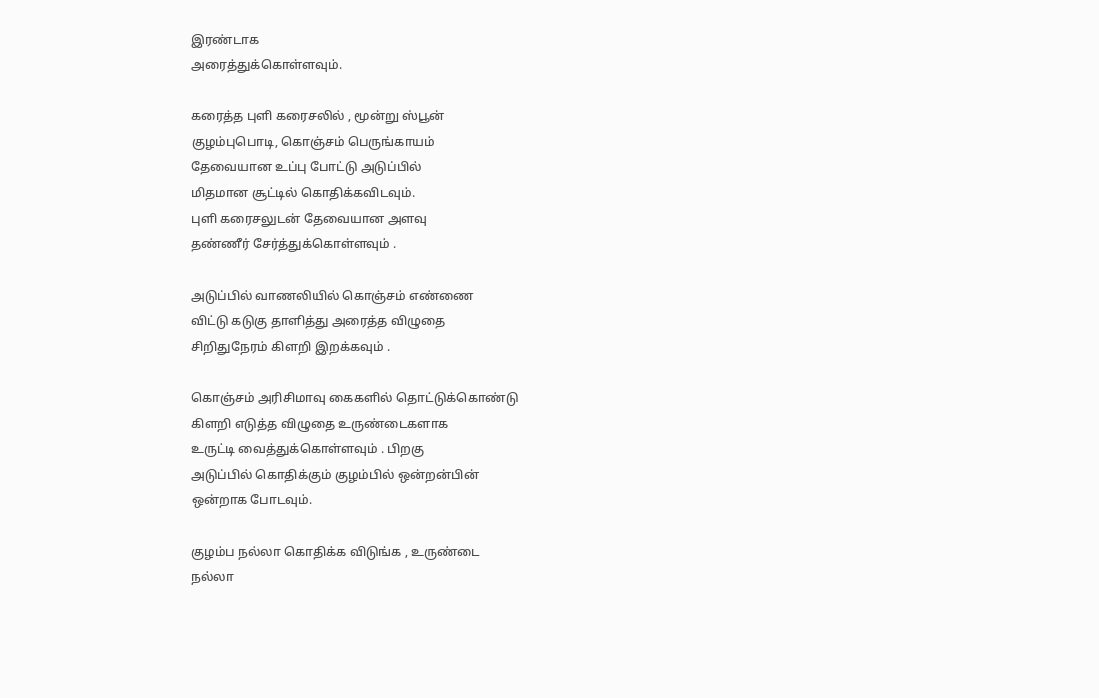இரண்டாக
அரைத்துக்கொள்ளவும்.

கரைத்த புளி கரைசலில் , மூன்று ஸ்பூன்
குழம்புபொடி, கொஞ்சம் பெருங்காயம்
தேவையான உப்பு போட்டு அடுப்பில்
மிதமான சூட்டில் கொதிக்கவிடவும்.
புளி கரைசலுடன் தேவையான அளவு
தண்ணீர் சேர்த்துக்கொள்ளவும் .

அடுப்பில் வாணலியில் கொஞ்சம் எண்ணை
விட்டு கடுகு தாளித்து அரைத்த விழுதை
சிறிதுநேரம் கிளறி இறக்கவும் .

கொஞ்சம் அரிசிமாவு கைகளில் தொட்டுக்கொண்டு
கிளறி எடுத்த விழுதை உருண்டைகளாக
உருட்டி வைத்துக்கொள்ளவும் . பிறகு
அடுப்பில் கொதிக்கும் குழம்பில் ஒன்றன்பின்
ஒன்றாக போடவும்.

குழம்ப நல்லா கொதிக்க விடுங்க , உருண்டை
நல்லா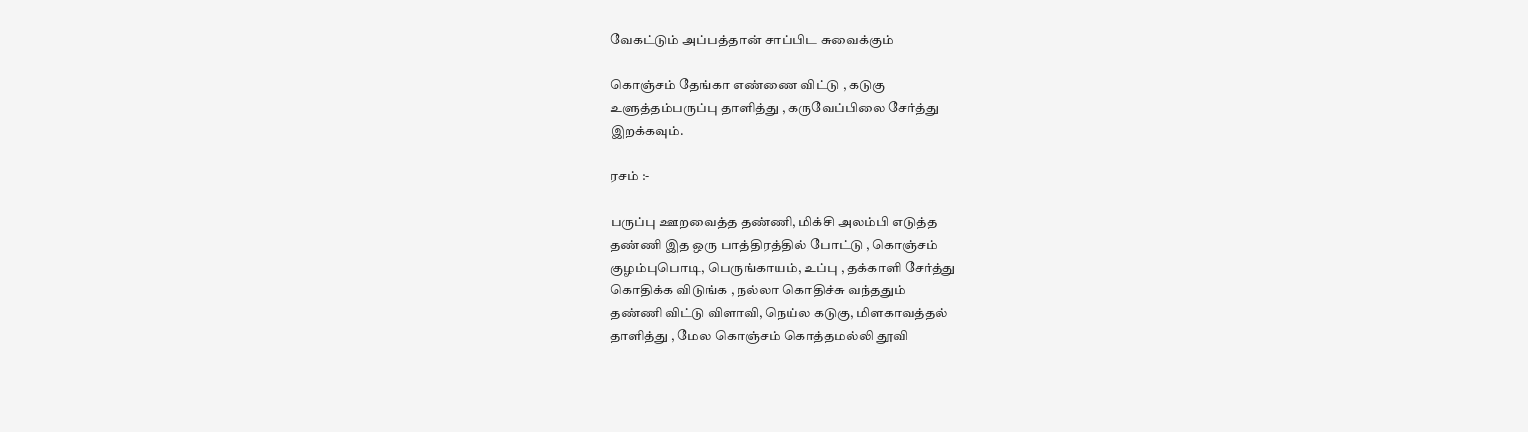வேகட்டும் அப்பத்தான் சாப்பிட சுவைக்கும்

கொஞ்சம் தேங்கா எண்ணை விட்டு , கடுகு
உளுத்தம்பருப்பு தாளித்து , கருவேப்பிலை சேர்த்து
இறக்கவும்.

ரசம் :-

பருப்பு ஊறவைத்த தண்ணி, மிக்சி அலம்பி எடுத்த
தண்ணி இத ஒரு பாத்திரத்தில் போட்டு , கொஞ்சம்
குழம்புபொடி, பெருங்காயம், உப்பு , தக்காளி சேர்த்து
கொதிக்க விடுங்க , நல்லா கொதிச்சு வந்ததும்
தண்ணி விட்டு விளாவி, நெய்ல கடுகு, மிளகாவத்தல்
தாளித்து , மேல கொஞ்சம் கொத்தமல்லி தூவி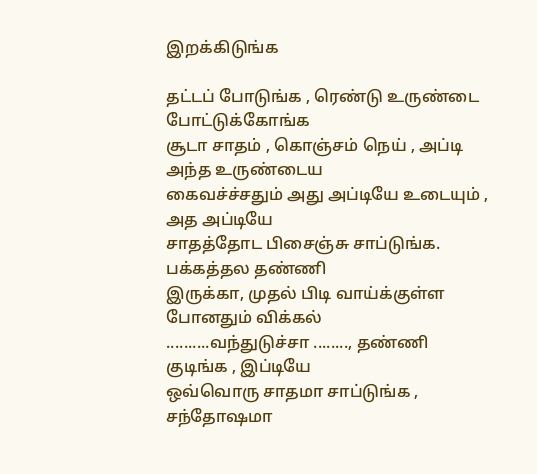இறக்கிடுங்க

தட்டப் போடுங்க , ரெண்டு உருண்டை போட்டுக்கோங்க
சூடா சாதம் , கொஞ்சம் நெய் , அப்டி அந்த உருண்டைய
கைவச்ச்சதும் அது அப்டியே உடையும் , அத அப்டியே
சாதத்தோட பிசைஞ்சு சாப்டுங்க. பக்கத்தல தண்ணி
இருக்கா, முதல் பிடி வாய்க்குள்ள போனதும் விக்கல்
..........வந்துடுச்சா ........, தண்ணி குடிங்க , இப்டியே
ஒவ்வொரு சாதமா சாப்டுங்க , சந்தோஷமா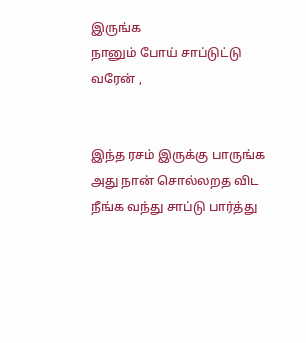இருங்க
நானும் போய் சாப்டுட்டு வரேன் ,


இந்த ரசம் இருக்கு பாருங்க அது நான் சொல்லறத விட
நீங்க வந்து சாப்டு பார்த்து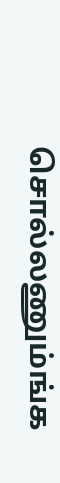சொல்லணும்ங்க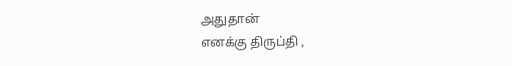அதுதான்
எனக்கு திருப்தி ,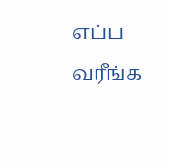எப்ப வரீங்க